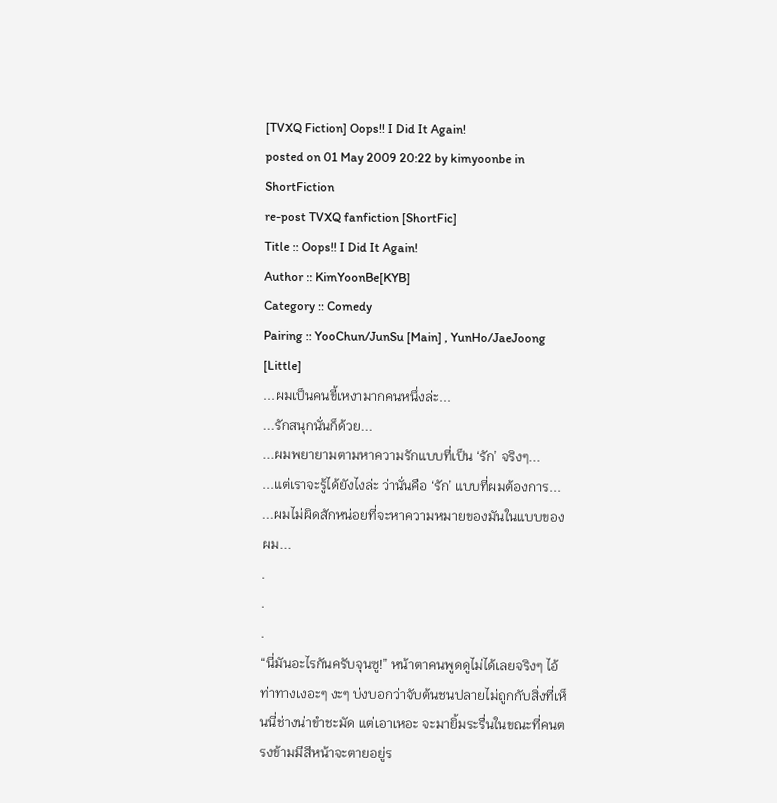[TVXQ Fiction] Oops!! I Did It Again!
posted on 01 May 2009 20:22 by kimyoonbe in ShortFiction
re-post TVXQ fanfiction [ShortFic]
Title :: Oops!! I Did It Again!
Author :: KimYoonBe[KYB]
Category :: Comedy
Pairing :: YooChun/JunSu [Main] , YunHo/JaeJoong [Little]
...ผมเป็นคนขี้เหงามากคนหนึ่งล่ะ...
...รักสนุกนั่นก็ด้วย...
...ผมพยายามตามหาความรักแบบที่เป็น ‘รัก’ จริงๆ...
...แต่เราจะรู้ได้ยังไงล่ะ ว่านั่นคือ ‘รัก’ แบบที่ผมต้องการ...
...ผมไม่ผิดสักหน่อยที่จะหาความหมายของมันในแบบของผม...
.
.
.
“นี่มันอะไรกันครับจุนซู!” หน้าตาคนพูดดูไม่ได้เลยจริงๆ ไอ้ท่าทางเงอะๆ งะๆ บ่งบอกว่าจับต้นชนปลายไม่ถูกกับสิ่งที่เห็นนี่ช่างน่าขำชะมัด แต่เอาเหอะ จะมายิ้มระรื่นในขณะที่คนตรงข้ามมีสีหน้าจะตายอยู่ร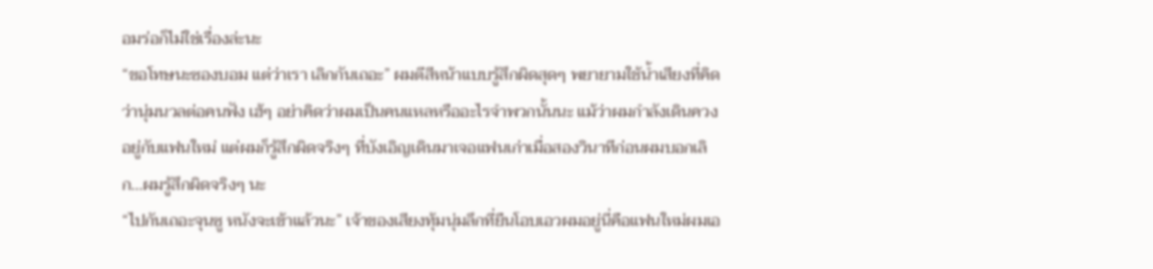อมร่อก็ไม่ใช่เรื่องล่ะนะ
“ขอโทษนะซองบอม แต่ว่าเรา เลิกกันเถอะ” ผมตีสีหน้าแบบรู้สึกผิดสุดๆ พยายามใช้น้ำเสียงที่คิดว่านุ่มนวลต่อคนฟัง เฮ้ๆ อย่าคิดว่าผมเป็นคนแหลหรืออะไรจำพวกนั้นนะ แม้ว่าผมกำลังเดินควงอยู่กับแฟนใหม่ แต่ผมก็รู้สึกผิดจริงๆ ที่บังเอิญเดินมาเจอแฟนเก่าเมื่อสองวินาทีก่อนผมบอกเลิก...ผมรู้สึกผิดจริงๆ นะ
“ไปกันเถอะจุนซู หนังจะเข้าแล้วนะ” เจ้าของเสียงทุ้มนุ่มลึกที่ยืนโอบเอวผมอยู่นี่คือแฟนใหม่ผมเอ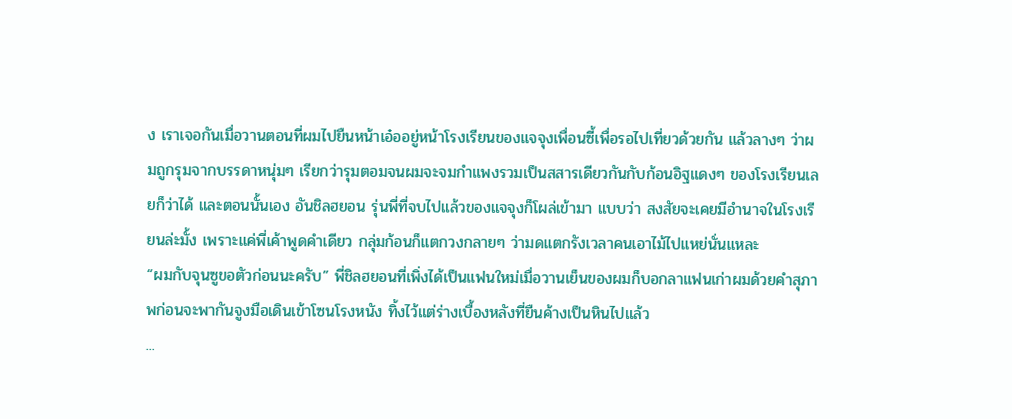ง เราเจอกันเมื่อวานตอนที่ผมไปยืนหน้าเอ๋ออยู่หน้าโรงเรียนของแจจุงเพื่อนซี้เพื่อรอไปเที่ยวด้วยกัน แล้วลางๆ ว่าผมถูกรุมจากบรรดาหนุ่มๆ เรียกว่ารุมตอมจนผมจะจมกำแพงรวมเป็นสสารเดียวกันกับก้อนอิฐแดงๆ ของโรงเรียนเลยก็ว่าได้ และตอนนั้นเอง อันชิลฮยอน รุ่นพี่ที่จบไปแล้วของแจจุงก็โผล่เข้ามา แบบว่า สงสัยจะเคยมีอำนาจในโรงเรียนล่ะมั้ง เพราะแค่พี่เค้าพูดคำเดียว กลุ่มก้อนก็แตกวงกลายๆ ว่ามดแตกรังเวลาคนเอาไม้ไปแหย่นั่นแหละ
“ผมกับจุนซูขอตัวก่อนนะครับ” พี่ชิลฮยอนที่เพิ่งได้เป็นแฟนใหม่เมื่อวานเย็นของผมก็บอกลาแฟนเก่าผมด้วยคำสุภาพก่อนจะพากันจูงมือเดินเข้าโซนโรงหนัง ทิ้งไว้แต่ร่างเบื้องหลังที่ยืนค้างเป็นหินไปแล้ว
...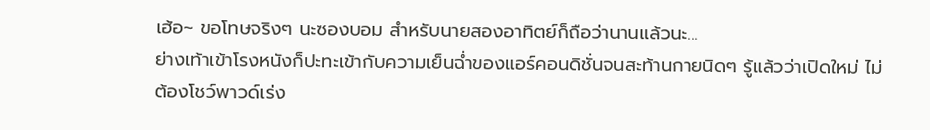เฮ้อ~ ขอโทษจริงๆ นะซองบอม สำหรับนายสองอาทิตย์ก็ถือว่านานแล้วนะ...
ย่างเท้าเข้าโรงหนังก็ปะทะเข้ากับความเย็นฉ่ำของแอร์คอนดิชั่นจนสะท้านกายนิดๆ รู้แล้วว่าเปิดใหม่ ไม่ต้องโชว์พาวด์เร่ง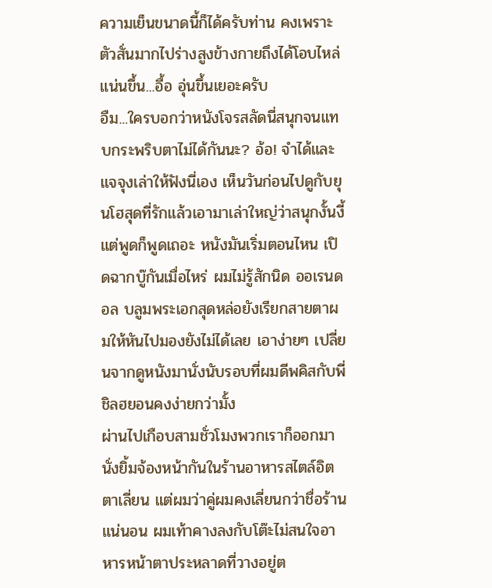ความเย็นขนาดนี้ก็ได้ครับท่าน คงเพราะตัวสั่นมากไปร่างสูงข้างกายถึงได้โอบไหล่แน่นขึ้น...อื้อ อุ่นขึ้นเยอะครับ
อืม...ใครบอกว่าหนังโจรสลัดนี่สนุกจนแทบกระพริบตาไม่ได้กันนะ? อ้อ! จำได้และ แจจุงเล่าให้ฟังนี่เอง เห็นวันก่อนไปดูกับยุนโฮสุดที่รักแล้วเอามาเล่าใหญ่ว่าสนุกงั้นงี้ แต่พูดก็พูดเถอะ หนังมันเริ่มตอนไหน เปิดฉากบู๊กันเมื่อไหร่ ผมไม่รู้สักนิด ออเรนดอล บลูมพระเอกสุดหล่อยังเรียกสายตาผมให้หันไปมองยังไม่ได้เลย เอาง่ายๆ เปลี่ยนจากดูหนังมานั่งนับรอบที่ผมดีพคิสกับพี่ชิลฮยอนคงง่ายกว่ามั้ง
ผ่านไปเกือบสามชั่วโมงพวกเราก็ออกมานั่งยิ้มจ้องหน้ากันในร้านอาหารสไตล์อิตตาเลี่ยน แต่ผมว่าคู่ผมคงเลี่ยนกว่าชื่อร้านแน่นอน ผมเท้าคางลงกับโต๊ะไม่สนใจอาหารหน้าตาประหลาดที่วางอยู่ต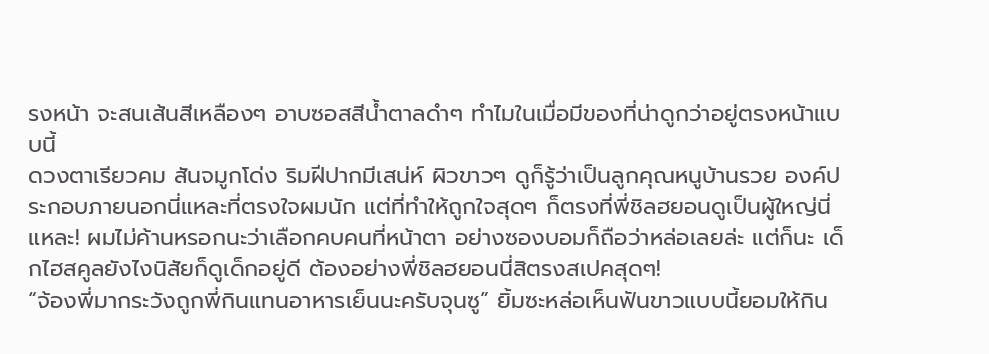รงหน้า จะสนเส้นสีเหลืองๆ อาบซอสสีน้ำตาลดำๆ ทำไมในเมื่อมีของที่น่าดูกว่าอยู่ตรงหน้าแบบนี้
ดวงตาเรียวคม สันจมูกโด่ง ริมฝีปากมีเสน่ห์ ผิวขาวๆ ดูก็รู้ว่าเป็นลูกคุณหนูบ้านรวย องค์ประกอบภายนอกนี่แหละที่ตรงใจผมนัก แต่ที่ทำให้ถูกใจสุดๆ ก็ตรงที่พี่ชิลฮยอนดูเป็นผู้ใหญ่นี่แหละ! ผมไม่ค้านหรอกนะว่าเลือกคบคนที่หน้าตา อย่างซองบอมก็ถือว่าหล่อเลยล่ะ แต่ก็นะ เด็กไฮสคูลยังไงนิสัยก็ดูเด็กอยู่ดี ต้องอย่างพี่ชิลฮยอนนี่สิตรงสเปคสุดๆ!
“จ้องพี่มากระวังถูกพี่กินแทนอาหารเย็นนะครับจุนซู” ยิ้มซะหล่อเห็นฟันขาวแบบนี้ยอมให้กิน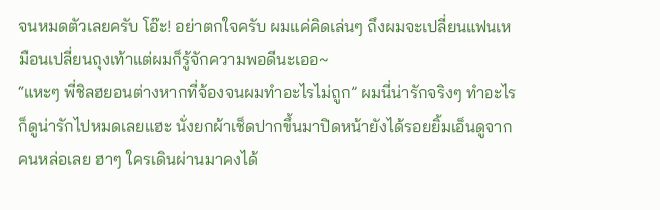จนหมดตัวเลยครับ โอ๊ะ! อย่าตกใจครับ ผมแค่คิดเล่นๆ ถึงผมจะเปลี่ยนแฟนเหมือนเปลี่ยนถุงเท้าแต่ผมก็รู้จักความพอดีนะเออ~
“แหะๆ พี่ชิลฮยอนต่างหากที่จ้องจนผมทำอะไรไม่ถูก” ผมนี่น่ารักจริงๆ ทำอะไรก็ดูน่ารักไปหมดเลยแฮะ นั่งยกผ้าเช็ดปากขึ้นมาปิดหน้ายังได้รอยยิ้มเอ็นดูจากคนหล่อเลย ฮาๆ ใครเดินผ่านมาคงได้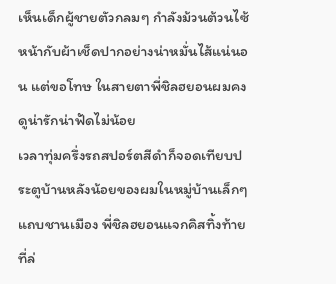เห็นเด็กผู้ชายตัวกลมๆ กำลังม้วนต้วนไซ้หน้ากับผ้าเช็ดปากอย่างน่าหมั่นไส้แน่นอน แต่ขอโทษ ในสายตาพี่ชิลฮยอนผมคงดูน่ารักน่าฟัดไม่น้อย
เวลาทุ่มครึ่งรถสปอร์ตสีดำก็จอดเทียบประตูบ้านหลังน้อยของผมในหมู่บ้านเล็กๆ แถบชานเมือง พี่ชิลฮยอนแจกคิสทิ้งท้ายที่ล่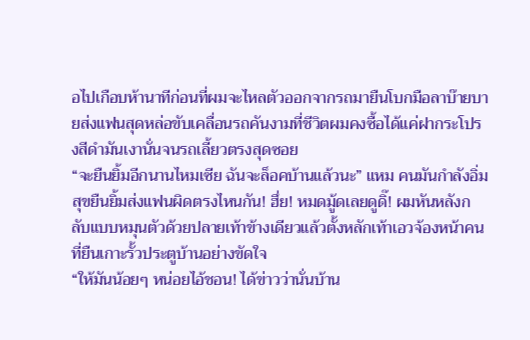อไปเกือบห้านาทีก่อนที่ผมจะไหลตัวออกจากรถมายืนโบกมือลาบ๊ายบายส่งแฟนสุดหล่อขับเคลื่อนรถคันงามที่ชีวิตผมคงซื้อได้แค่ฝากระโปรงสีดำมันเงานั่นจนรถเลี้ยวตรงสุดซอย
“จะยืนยิ้มอีกนานไหมเซีย ฉันจะล็อคบ้านแล้วนะ” แหม คนมันกำลังอิ่มสุขยืนยิ้มส่งแฟนผิดตรงไหนกัน! ฮึ่ย! หมดมู้ดเลยดูดิ๊! ผมหันหลังกลับแบบหมุนตัวด้วยปลายเท้าข้างเดียวแล้วตั้งหลักเท้าเอวจ้องหน้าคนที่ยืนเกาะรั้วประตูบ้านอย่างขัดใจ
“ให้มันน้อยๆ หน่อยไอ้ชอน! ได้ข่าวว่านั่นบ้าน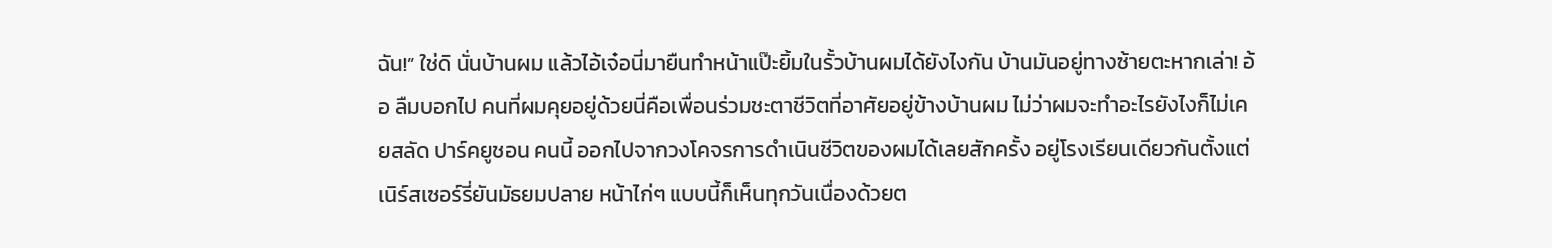ฉัน!” ใช่ดิ นั่นบ้านผม แล้วไอ้เจ๋อนี่มายืนทำหน้าแป๊ะยิ้มในรั้วบ้านผมได้ยังไงกัน บ้านมันอยู่ทางซ้ายตะหากเล่า! อ้อ ลืมบอกไป คนที่ผมคุยอยู่ด้วยนี่คือเพื่อนร่วมชะตาชีวิตที่อาศัยอยู่ข้างบ้านผม ไม่ว่าผมจะทำอะไรยังไงก็ไม่เคยสลัด ปาร์คยูชอน คนนี้ ออกไปจากวงโคจรการดำเนินชีวิตของผมได้เลยสักครั้ง อยู่โรงเรียนเดียวกันตั้งแต่เนิร์สเซอร์รี่ยันมัธยมปลาย หน้าไก่ๆ แบบนี้ก็เห็นทุกวันเนื่องด้วยต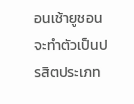อนเช้ายูชอนจะทำตัวเป็นปรสิตประเภท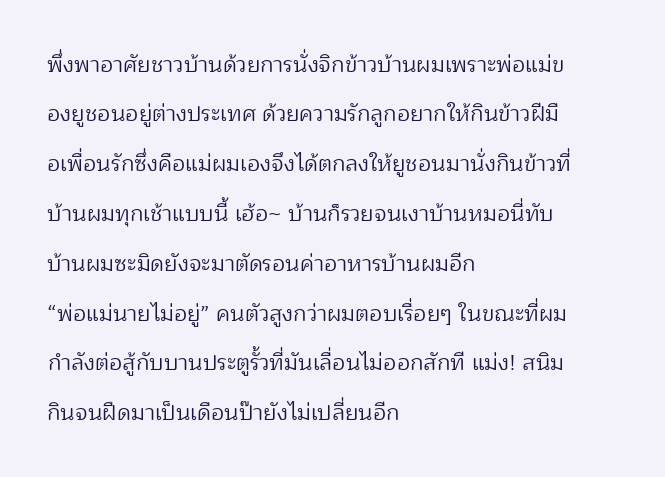พึ่งพาอาศัยชาวบ้านด้วยการนั่งจิกข้าวบ้านผมเพราะพ่อแม่ของยูชอนอยู่ต่างประเทศ ด้วยความรักลูกอยากให้กินข้าวฝีมือเพื่อนรักซึ่งคือแม่ผมเองจึงได้ตกลงให้ยูชอนมานั่งกินข้าวที่บ้านผมทุกเช้าแบบนี้ เฮ้อ~ บ้านก็รวยจนเงาบ้านหมอนี่ทับบ้านผมซะมิดยังจะมาตัดรอนค่าอาหารบ้านผมอีก
“พ่อแม่นายไม่อยู่” คนตัวสูงกว่าผมตอบเรื่อยๆ ในขณะที่ผมกำลังต่อสู้กับบานประตูรั้วที่มันเลื่อนไม่ออกสักที แม่ง! สนิมกินจนฝืดมาเป็นเดือนป๊ายังไม่เปลี่ยนอีก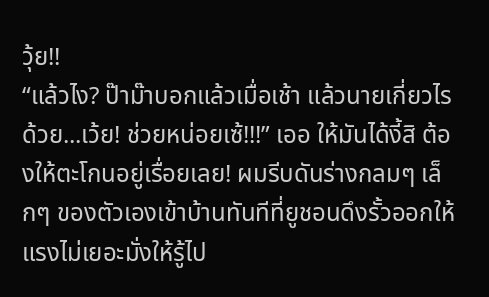วุ้ย!!
“แล้วไง? ป๊าม๊าบอกแล้วเมื่อเช้า แล้วนายเกี่ยวไรด้วย...เว้ย! ช่วยหน่อยเซ้!!!” เออ ให้มันได้งี้สิ ต้องให้ตะโกนอยู่เรื่อยเลย! ผมรีบดันร่างกลมๆ เล็กๆ ของตัวเองเข้าบ้านทันทีที่ยูชอนดึงรั้วออกให้ แรงไม่เยอะมั่งให้รู้ไป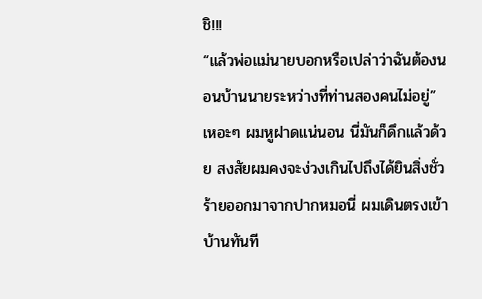ชิ!!!
“แล้วพ่อแม่นายบอกหรือเปล่าว่าฉันต้องนอนบ้านนายระหว่างที่ท่านสองคนไม่อยู่”
เหอะๆ ผมหูฝาดแน่นอน นี่มันก็ดึกแล้วด้วย สงสัยผมคงจะง่วงเกินไปถึงได้ยินสิ่งชั่วร้ายออกมาจากปากหมอนี่ ผมเดินตรงเข้าบ้านทันที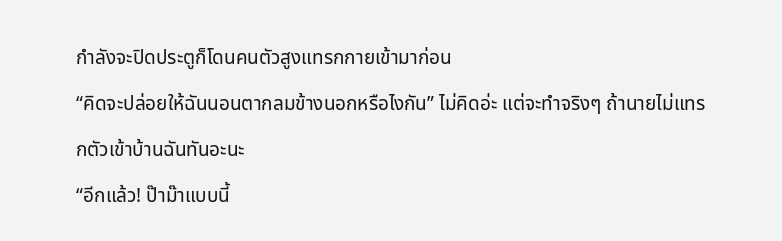กำลังจะปิดประตูก็โดนคนตัวสูงแทรกกายเข้ามาก่อน
“คิดจะปล่อยให้ฉันนอนตากลมข้างนอกหรือไงกัน” ไม่คิดอ่ะ แต่จะทำจริงๆ ถ้านายไม่แทรกตัวเข้าบ้านฉันทันอะนะ
“อีกแล้ว! ป๊าม๊าแบบนี้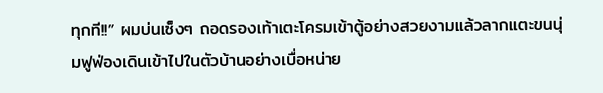ทุกที!!” ผมบ่นเซ็งๆ ถอดรองเท้าเตะโครมเข้าตู้อย่างสวยงามแล้วลากแตะขนนุ่มฟูฟ่องเดินเข้าไปในตัวบ้านอย่างเบื่อหน่าย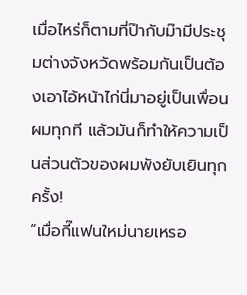เมื่อไหร่ก็ตามที่ป๊ากับม๊ามีประชุมต่างจังหวัดพร้อมกันเป็นต้องเอาไอ้หน้าไก่นี่มาอยู่เป็นเพื่อนผมทุกที แล้วมันก็ทำให้ความเป็นส่วนตัวของผมพังยับเยินทุกครั้ง!
“เมื่อกี๊แฟนใหม่นายเหรอ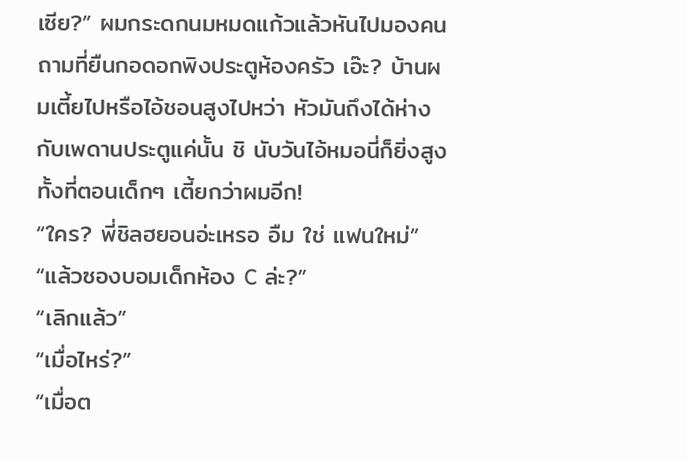เซีย?” ผมกระดกนมหมดแก้วแล้วหันไปมองคนถามที่ยืนกอดอกพิงประตูห้องครัว เอ๊ะ? บ้านผมเตี้ยไปหรือไอ้ชอนสูงไปหว่า หัวมันถึงได้ห่างกับเพดานประตูแค่นั้น ชิ นับวันไอ้หมอนี่ก็ยิ่งสูง ทั้งที่ตอนเด็กๆ เตี้ยกว่าผมอีก!
“ใคร? พี่ชิลฮยอนอ่ะเหรอ อืม ใช่ แฟนใหม่”
“แล้วซองบอมเด็กห้อง C ล่ะ?”
“เลิกแล้ว”
“เมื่อไหร่?”
“เมื่อต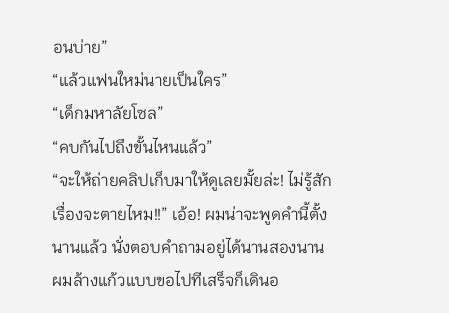อนบ่าย”
“แล้วแฟนใหม่นายเป็นใคร”
“เด็กมหาลัยโซล”
“คบกันไปถึงขั้นไหนแล้ว”
“จะให้ถ่ายคลิปเก็บมาให้ดูเลยมั้ยล่ะ! ไม่รู้สักเรื่องจะตายไหม!!” เอ้อ! ผมน่าจะพูดคำนี้ตั้งนานแล้ว นั่งตอบคำถามอยู่ได้นานสองนาน ผมล้างแก้วแบบขอไปทีเสร็จก็เดินอ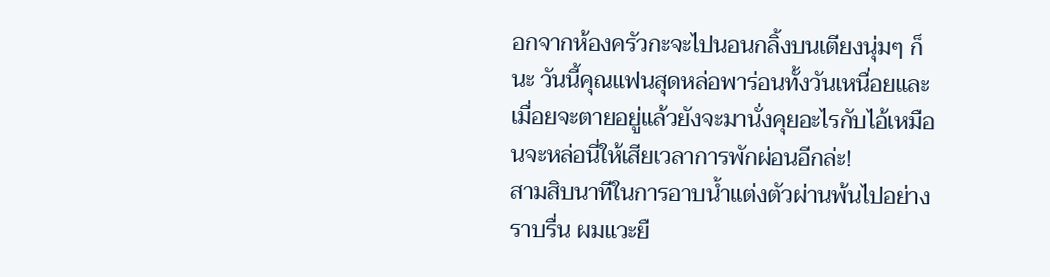อกจากห้องครัวกะจะไปนอนกลิ้งบนเตียงนุ่มๆ ก็นะ วันนี้คุณแฟนสุดหล่อพาร่อนทั้งวันเหนื่อยและเมื่อยจะตายอยู่แล้วยังจะมานั่งคุยอะไรกับไอ้เหมือนจะหล่อนี่ให้เสียเวลาการพักผ่อนอีกล่ะ!
สามสิบนาทีในการอาบน้ำแต่งตัวผ่านพ้นไปอย่างราบรื่น ผมแวะยื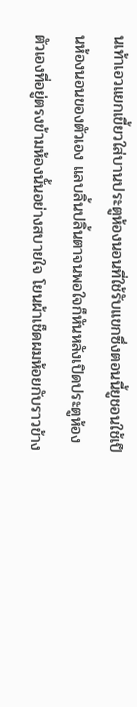นเท้าเอวแยกเขี้ยวใส่บานประตูห้องนอนที่ใช้รับแขกซึ่งตอนนี้ยูชอนใช้เป็นห้องนอนของตัวเอง แลบลิ้นปลิ้นตาจนพอใจก็หันหลังเปิดประตูห้องตัวเองที่อยู่ตรงข้ามห้องนั้นอย่างสบายใจ โยนผ้าเช็ดผมห้อยกับราวข้าง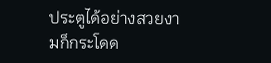ประตูได้อย่างสวยงามก็กระโดด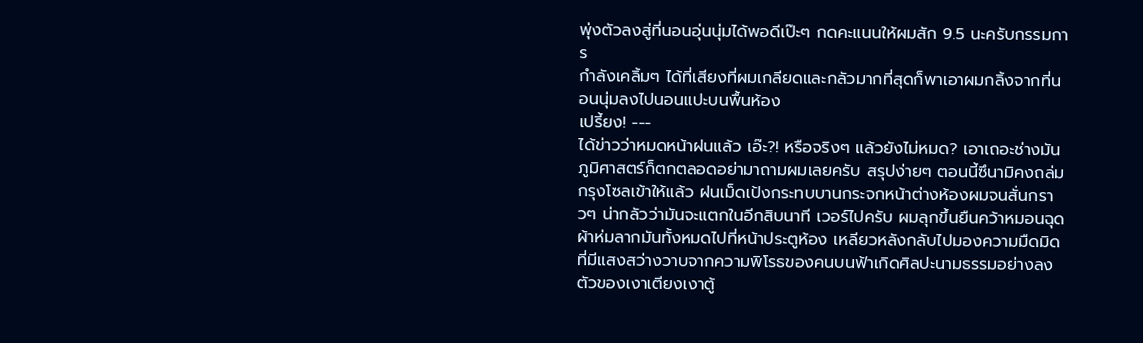พุ่งตัวลงสู่ที่นอนอุ่นนุ่มได้พอดีเป๊ะๆ กดคะแนนให้ผมสัก 9.5 นะครับกรรมการ
กำลังเคลิ้มๆ ได้ที่เสียงที่ผมเกลียดและกลัวมากที่สุดก็พาเอาผมกลิ้งจากที่นอนนุ่มลงไปนอนแปะบนพื้นห้อง
เปรี้ยง! ---
ได้ข่าวว่าหมดหน้าฝนแล้ว เอ๊ะ?! หรือจริงๆ แล้วยังไม่หมด? เอาเถอะช่างมัน ภูมิศาสตร์ก็ตกตลอดอย่ามาถามผมเลยครับ สรุปง่ายๆ ตอนนี้ซึนามิคงถล่มกรุงโซลเข้าให้แล้ว ฝนเม็ดเป้งกระทบบานกระจกหน้าต่างห้องผมจนสั่นกราวๆ น่ากลัวว่ามันจะแตกในอีกสิบนาที เวอร์ไปครับ ผมลุกขึ้นยืนคว้าหมอนฉุดผ้าห่มลากมันทั้งหมดไปที่หน้าประตูห้อง เหลียวหลังกลับไปมองความมืดมิดที่มีแสงสว่างวาบจากความพิโรธของคนบนฟ้าเกิดศิลปะนามธรรมอย่างลงตัวของเงาเตียงเงาตู้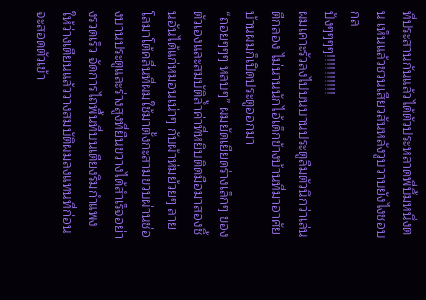ที่ประสานกันแล้วได้ตัวประหลาดพี่บึ้มหนึ่งตน เห็นแล้วชวนเสียวสันหลังวูบวาบยังไงชอบกล
ปังๆๆๆๆ!!!!!!!!!!
ผมเคาะรัวลงไปบนบานประตูลืมตัวนึกว่าเล่นตีกลอง ไม่นานนักไอ้เด็กข้างบ้านที่มาอาศัยบ้านผมก็เปิดประตูออกมา
“ถอยๆๆๆ หลบๆ” ผมยัดเยียดร่างเล็กๆ ของตัวเองและสมบัติล้ำค่าที่หยิบติดมือมาสองชิ้นอันได้แก่หมอนเน่าๆ กับผ้าห่มย้วยๆ ลายโลมาโต้คลื่นที่ผมใช้มาตั้งกะสามขวบผ่านช่องบานประตูและร่างสูงที่ยืนขวางได้สำเร็จอย่างรวดเร็ว จัดการไถพื้นที่บนเตียงริมกำแพงให้ว่างเตียนแล้ววางสมบัติผมลงแทนที่ก่อนจะสอดตัวเข้า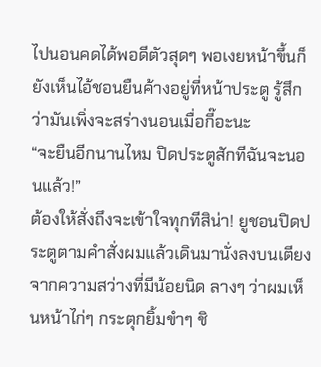ไปนอนคดได้พอดีตัวสุดๆ พอเงยหน้าขึ้นก็ยังเห็นไอ้ชอนยืนค้างอยู่ที่หน้าประตู รู้สึกว่ามันเพิ่งจะสร่างนอนเมื่อกี๊อะนะ
“จะยืนอีกนานไหม ปิดประตูสักทีฉันจะนอนแล้ว!”
ต้องให้สั่งถึงจะเข้าใจทุกทีสิน่า! ยูชอนปิดประตูตามคำสั่งผมแล้วเดินมานั่งลงบนเตียง จากความสว่างที่มีน้อยนิด ลางๆ ว่าผมเห็นหน้าไก่ๆ กระตุกยิ้มขำๆ ชิ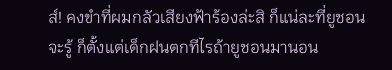ส์! คงขำที่ผมกลัวเสียงฟ้าร้องล่ะสิ ก็แน่ละที่ยูชอนจะรู้ ก็ตั้งแต่เด็กฝนตกทีไรถ้ายูชอนมานอน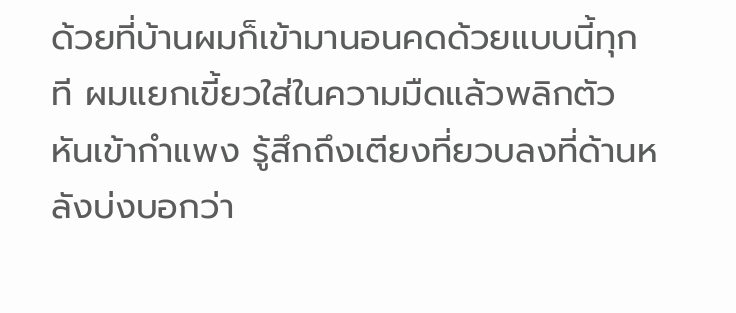ด้วยที่บ้านผมก็เข้ามานอนคดด้วยแบบนี้ทุกที ผมแยกเขี้ยวใส่ในความมืดแล้วพลิกตัวหันเข้ากำแพง รู้สึกถึงเตียงที่ยวบลงที่ด้านหลังบ่งบอกว่า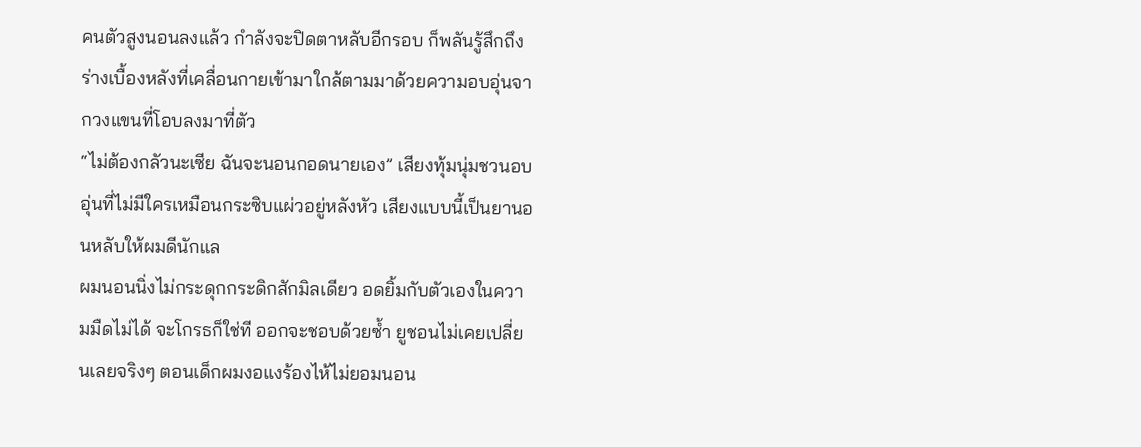คนตัวสูงนอนลงแล้ว กำลังจะปิดตาหลับอีกรอบ ก็พลันรู้สึกถึงร่างเบื้องหลังที่เคลื่อนกายเข้ามาใกล้ตามมาด้วยความอบอุ่นจากวงแขนที่โอบลงมาที่ตัว
“ไม่ต้องกลัวนะเซีย ฉันจะนอนกอดนายเอง” เสียงทุ้มนุ่มชวนอบอุ่นที่ไม่มีใครเหมือนกระซิบแผ่วอยู่หลังหัว เสียงแบบนี้เป็นยานอนหลับให้ผมดีนักแล
ผมนอนนิ่งไม่กระดุกกระดิกสักมิลเดียว อดยิ้มกับตัวเองในความมืดไม่ได้ จะโกรธก็ใช่ที ออกจะชอบด้วยซ้ำ ยูชอนไม่เคยเปลี่ยนเลยจริงๆ ตอนเด็กผมงอแงร้องไห้ไม่ยอมนอน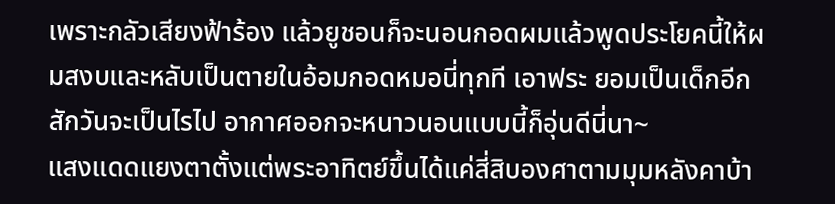เพราะกลัวเสียงฟ้าร้อง แล้วยูชอนก็จะนอนกอดผมแล้วพูดประโยคนี้ให้ผมสงบและหลับเป็นตายในอ้อมกอดหมอนี่ทุกที เอาฟระ ยอมเป็นเด็กอีกสักวันจะเป็นไรไป อากาศออกจะหนาวนอนแบบนี้ก็อุ่นดีนี่นา~
แสงแดดแยงตาตั้งแต่พระอาทิตย์ขึ้นได้แค่สี่สิบองศาตามมุมหลังคาบ้า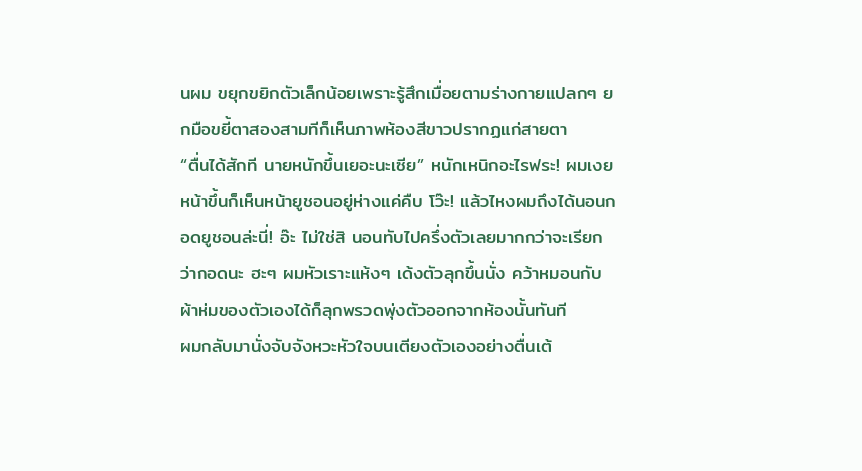นผม ขยุกขยิกตัวเล็กน้อยเพราะรู้สึกเมื่อยตามร่างกายแปลกๆ ยกมือขยี้ตาสองสามทีก็เห็นภาพห้องสีขาวปรากฏแก่สายตา
“ตื่นได้สักที นายหนักขึ้นเยอะนะเซีย” หนักเหนิกอะไรฟระ! ผมเงยหน้าขึ้นก็เห็นหน้ายูชอนอยู่ห่างแค่คืบ โว๊ะ! แล้วไหงผมถึงได้นอนกอดยูชอนล่ะนี่! อ๊ะ ไม่ใช่สิ นอนทับไปครึ่งตัวเลยมากกว่าจะเรียกว่ากอดนะ ฮะๆ ผมหัวเราะแห้งๆ เด้งตัวลุกขึ้นนั่ง คว้าหมอนกับผ้าห่มของตัวเองได้ก็ลุกพรวดพุ่งตัวออกจากห้องนั้นทันที
ผมกลับมานั่งจับจังหวะหัวใจบนเตียงตัวเองอย่างตื่นเต้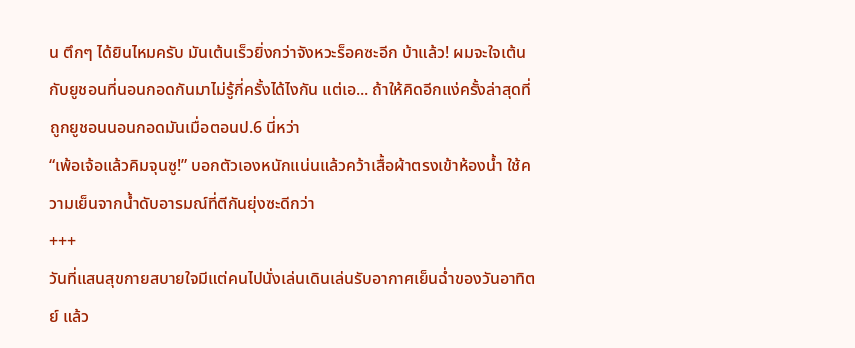น ตึกๆ ได้ยินไหมครับ มันเต้นเร็วยิ่งกว่าจังหวะร็อคซะอีก บ้าแล้ว! ผมจะใจเต้นกับยูชอนที่นอนกอดกันมาไม่รู้กี่ครั้งได้ไงกัน แต่เอ... ถ้าให้คิดอีกแง่ครั้งล่าสุดที่ถูกยูชอนนอนกอดมันเมื่อตอนป.6 นี่หว่า
“เพ้อเจ้อแล้วคิมจุนซู!” บอกตัวเองหนักแน่นแล้วคว้าเสื้อผ้าตรงเข้าห้องน้ำ ใช้ความเย็นจากน้ำดับอารมณ์ที่ตีกันยุ่งซะดีกว่า
+++
วันที่แสนสุขกายสบายใจมีแต่คนไปนั่งเล่นเดินเล่นรับอากาศเย็นฉ่ำของวันอาทิตย์ แล้ว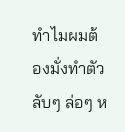ทำไมผมต้องมั่งทำตัวลับๆ ล่อๆ ห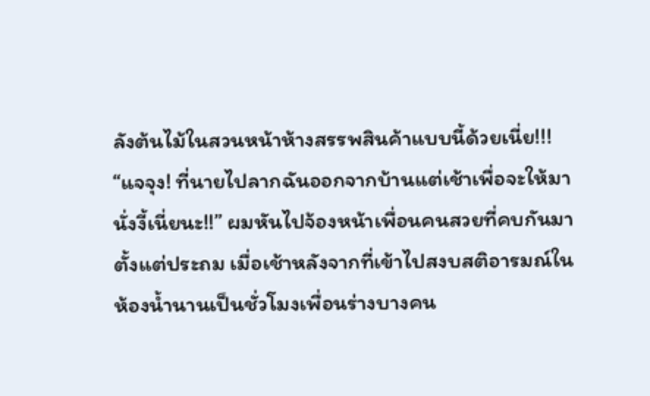ลังต้นไม้ในสวนหน้าห้างสรรพสินค้าแบบนี้ด้วยเนี่ย!!!
“แจจุง! ที่นายไปลากฉันออกจากบ้านแต่เช้าเพื่อจะให้มานั่งงี้เนี่ยนะ!!” ผมหันไปจ้องหน้าเพื่อนคนสวยที่คบกันมาตั้งแต่ประถม เมื่อเช้าหลังจากที่เข้าไปสงบสติอารมณ์ในห้องน้ำนานเป็นชั่วโมงเพื่อนร่างบางคน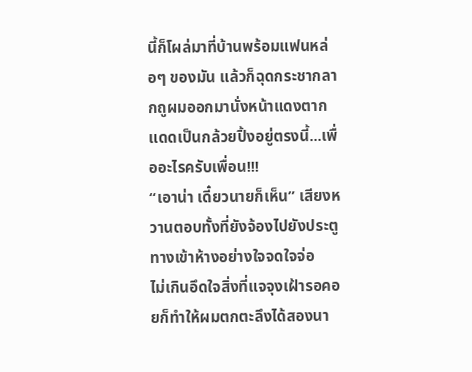นี้ก็โผล่มาที่บ้านพร้อมแฟนหล่อๆ ของมัน แล้วก็ฉุดกระชากลากถูผมออกมานั่งหน้าแดงตากแดดเป็นกล้วยปิ้งอยู่ตรงนี้...เพื่ออะไรครับเพื่อน!!!
“เอาน่า เดี๋ยวนายก็เห็น” เสียงหวานตอบทั้งที่ยังจ้องไปยังประตูทางเข้าห้างอย่างใจจดใจจ่อ
ไม่เกินอึดใจสิ่งที่แจจุงเฝ้ารอคอยก็ทำให้ผมตกตะลึงได้สองนา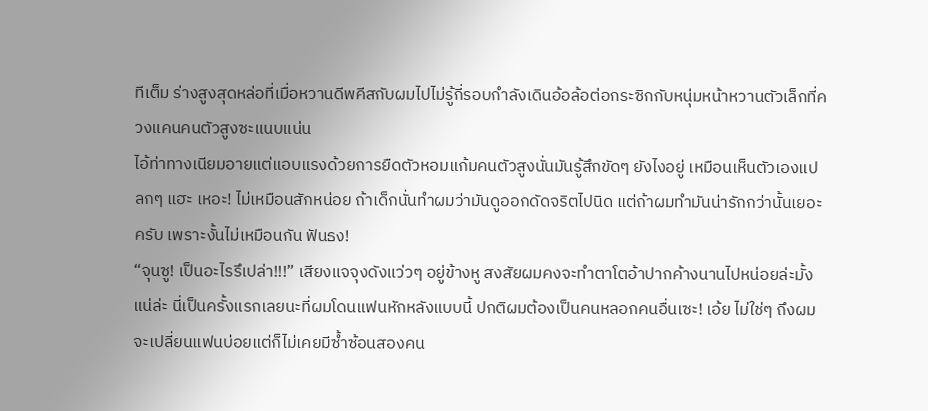ทีเต็ม ร่างสูงสุดหล่อที่เมื่อหวานดีพคีสกับผมไปไม่รู้กี่รอบกำลังเดินอ้อล้อต่อกระซิกกับหนุ่มหน้าหวานตัวเล็กที่ควงแคนคนตัวสูงซะแนบแน่น
ไอ้ท่าทางเนียมอายแต่แอบแรงด้วยการยืดตัวหอมแก้มคนตัวสูงนั่นมันรู้สึกขัดๆ ยังไงอยู่ เหมือนเห็นตัวเองแปลกๆ แฮะ เหอะ! ไม่เหมือนสักหน่อย ถ้าเด็กนั่นทำผมว่ามันดูออกดัดจริตไปนิด แต่ถ้าผมทำมันน่ารักกว่านั้นเยอะครับ เพราะงั้นไม่เหมือนกัน ฟันธง!
“จุนซู! เป็นอะไรรึเปล่า!!!” เสียงแจจุงดังแว่วๆ อยู่ข้างหู สงสัยผมคงจะทำตาโตอ้าปากค้างนานไปหน่อยล่ะมั้ง แน่ล่ะ นี่เป็นครั้งแรกเลยนะที่ผมโดนแฟนหักหลังแบบนี้ ปกติผมต้องเป็นคนหลอกคนอื่นเซะ! เอ้ย ไม่ใช่ๆ ถึงผมจะเปลี่ยนแฟนบ่อยแต่ก็ไม่เคยมีซ้ำซ้อนสองคน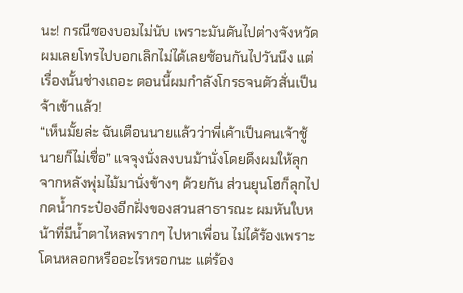นะ! กรณีซองบอมไม่นับ เพราะมันดันไปต่างจังหวัดผมเลยโทรไปบอกเลิกไม่ได้เลยซ้อนกันไปวันนึง แต่เรื่องนั้นช่างเถอะ ตอนนี้ผมกำลังโกรธจนตัวสั่นเป็นจ้าเข้าแล้ว!
“เห็นมั้ยล่ะ ฉันเตือนนายแล้วว่าพี่เค้าเป็นคนเจ้าชู้นายก็ไม่เชื่อ” แจจุงนั่งลงบนม้านั่งโดยดึงผมให้ลุกจากหลังพุ่มไม้มานั่งข้างๆ ด้วยกัน ส่วนยุนโฮก็ลุกไปกดน้ำกระป๋องอีกฝั่งของสวนสาธารณะ ผมหันใบหน้าที่มีน้ำตาไหลพรากๆ ไปหาเพื่อน ไม่ได้ร้องเพราะโดนหลอกหรืออะไรหรอกนะ แต่ร้อง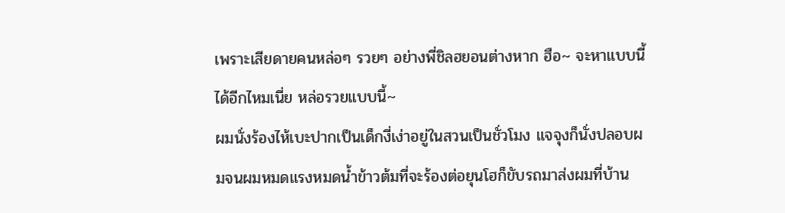เพราะเสียดายคนหล่อๆ รวยๆ อย่างพี่ชิลฮยอนต่างหาก ฮือ~ จะหาแบบนี้ได้อีกไหมเนี่ย หล่อรวยแบบนี้~
ผมนั่งร้องไห้เบะปากเป็นเด็กงี่เง่าอยู่ในสวนเป็นชั่วโมง แจจุงก็นั่งปลอบผมจนผมหมดแรงหมดน้ำข้าวต้มที่จะร้องต่อยุนโฮก็ขับรถมาส่งผมที่บ้าน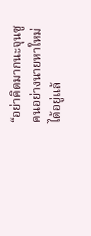“อย่าคิดมากนะจุนซู คนอย่างนายหาใหม่ได้อยู่แล้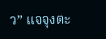ว” แจจุงตะ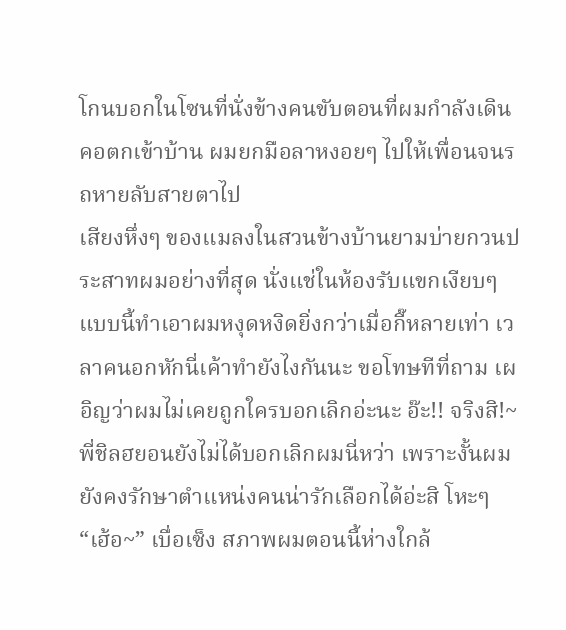โกนบอกในโซนที่นั่งข้างคนขับตอนที่ผมกำลังเดินคอตกเข้าบ้าน ผมยกมือลาหงอยๆ ไปให้เพื่อนจนรถหายลับสายตาไป
เสียงหึ่งๆ ของแมลงในสวนข้างบ้านยามบ่ายกวนประสาทผมอย่างที่สุด นั่งแช่ในห้องรับแขกเงียบๆ แบบนี้ทำเอาผมหงุดหงิดยิ่งกว่าเมื่อกี๊หลายเท่า เวลาคนอกหักนี่เค้าทำยังไงกันนะ ขอโทษทีที่ถาม เผอิญว่าผมไม่เคยถูกใครบอกเลิกอ่ะนะ อ๊ะ!! จริงสิ!~ พี่ชิลฮยอนยังไม่ได้บอกเลิกผมนี่หว่า เพราะงั้นผมยังคงรักษาตำแหน่งคนน่ารักเลือกได้อ่ะสิ โหะๆ
“เฮ้อ~” เบื่อเซ็ง สภาพผมตอนนี้ห่างใกล้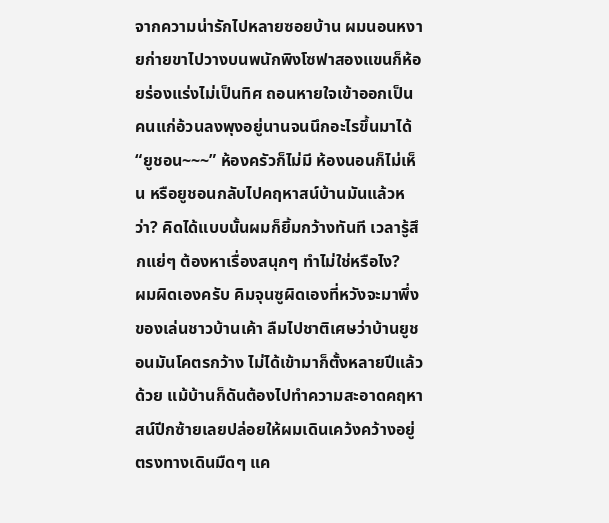จากความน่ารักไปหลายซอยบ้าน ผมนอนหงายก่ายขาไปวางบนพนักพิงโซฟาสองแขนก็ห้อยร่องแร่งไม่เป็นทิศ ถอนหายใจเข้าออกเป็นคนแก่อ้วนลงพุงอยู่นานจนนึกอะไรขึ้นมาได้
“ยูชอน~~~” ห้องครัวก็ไม่มี ห้องนอนก็ไม่เห็น หรือยูชอนกลับไปคฤหาสน์บ้านมันแล้วหว่า? คิดได้แบบนั้นผมก็ยิ้มกว้างทันที เวลารู้สึกแย่ๆ ต้องหาเรื่องสนุกๆ ทำไม่ใช่หรือไง?
ผมผิดเองครับ คิมจุนซูผิดเองที่หวังจะมาพึ่งของเล่นชาวบ้านเค้า ลืมไปชาติเศษว่าบ้านยูชอนมันโคตรกว้าง ไม่ได้เข้ามาก็ตั้งหลายปีแล้วด้วย แม้บ้านก็ดันต้องไปทำความสะอาดคฤหาสน์ปีกซ้ายเลยปล่อยให้ผมเดินเคว้งคว้างอยู่ตรงทางเดินมืดๆ แค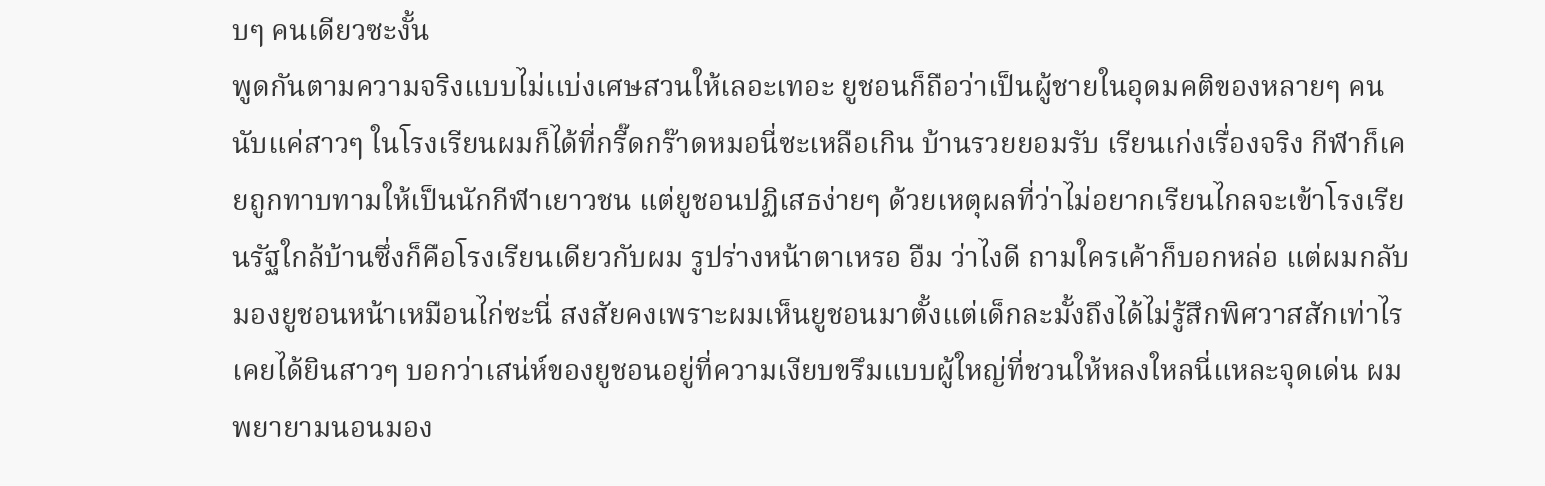บๆ คนเดียวซะงั้น
พูดกันตามความจริงแบบไม่เเบ่งเศษสวนให้เลอะเทอะ ยูชอนก็ถือว่าเป็นผู้ชายในอุดมคติของหลายๆ คน นับแค่สาวๆ ในโรงเรียนผมก็ได้ที่กรี๊ดกร๊าดหมอนี่ซะเหลือเกิน บ้านรวยยอมรับ เรียนเก่งเรื่องจริง กีฬาก็เคยถูกทาบทามให้เป็นนักกีฬาเยาวชน แต่ยูชอนปฏิเสธง่ายๆ ด้วยเหตุผลที่ว่าไม่อยากเรียนไกลจะเข้าโรงเรียนรัฐใกล้บ้านซึ่งก็คือโรงเรียนเดียวกับผม รูปร่างหน้าตาเหรอ อืม ว่าไงดี ถามใครเค้าก็บอกหล่อ แต่ผมกลับมองยูชอนหน้าเหมือนไก่ซะนี่ สงสัยคงเพราะผมเห็นยูชอนมาตั้งแต่เด็กละมั้งถึงได้ไม่รู้สึกพิศวาสสักเท่าไร เคยได้ยินสาวๆ บอกว่าเสน่ห์ของยูชอนอยู่ที่ความเงียบขรึมแบบผู้ใหญ่ที่ชวนให้หลงใหลนี่แหละจุดเด่น ผมพยายามนอนมอง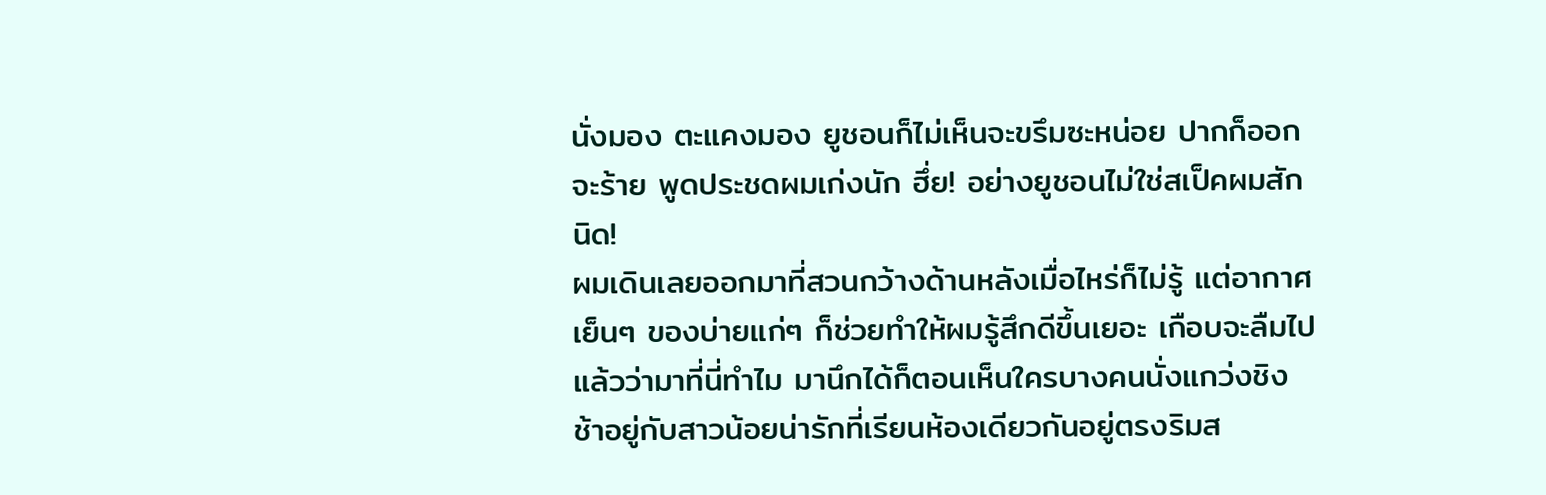นั่งมอง ตะแคงมอง ยูชอนก็ไม่เห็นจะขรึมซะหน่อย ปากก็ออกจะร้าย พูดประชดผมเก่งนัก ฮึ่ย! อย่างยูชอนไม่ใช่สเป็คผมสักนิด!
ผมเดินเลยออกมาที่สวนกว้างด้านหลังเมื่อไหร่ก็ไม่รู้ แต่อากาศเย็นๆ ของบ่ายแก่ๆ ก็ช่วยทำให้ผมรู้สึกดีขึ้นเยอะ เกือบจะลืมไปแล้วว่ามาที่นี่ทำไม มานึกได้ก็ตอนเห็นใครบางคนนั่งแกว่งชิงช้าอยู่กับสาวน้อยน่ารักที่เรียนห้องเดียวกันอยู่ตรงริมส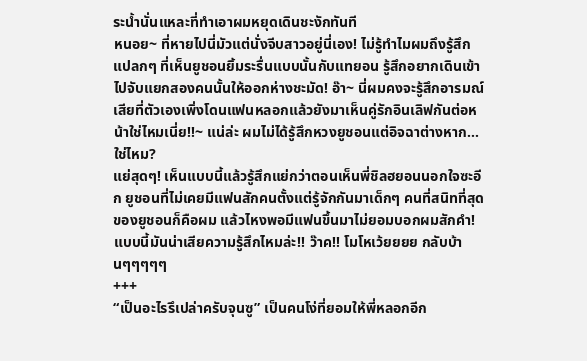ระน้ำนั่นแหละที่ทำเอาผมหยุดเดินชะงักทันที
หนอย~ ที่หายไปนี่มัวแต่นั่งจีบสาวอยู่นี่เอง! ไม่รู้ทำไมผมถึงรู้สึกแปลกๆ ที่เห็นยูชอนยิ้มระรื่นแบบนั้นกับแทยอน รู้สึกอยากเดินเข้าไปจับแยกสองคนนั้นให้ออกห่างชะมัด! อ๊า~ นี่ผมคงจะรู้สึกอารมณ์เสียที่ตัวเองเพิ่งโดนแฟนหลอกแล้วยังมาเห็นคู่รักอินเลิฟกันต่อหน้าใช่ไหมเนี่ย!!~ แน่ล่ะ ผมไม่ได้รู้สึกหวงยูชอนแต่อิจฉาต่างหาก...ใช่ไหม?
แย่สุดๆ! เห็นแบบนี้แล้วรู้สึกแย่กว่าตอนเห็นพี่ชิลฮยอนนอกใจซะอีก ยูชอนที่ไม่เคยมีแฟนสักคนตั้งแต่รู้จักกันมาเด็กๆ คนที่สนิทที่สุดของยูชอนก็คือผม แล้วไหงพอมีแฟนขึ้นมาไม่ยอมบอกผมสักคำ! แบบนี้มันน่าเสียความรู้สึกไหมล่ะ!! ว๊าค!! โมโหเว้ยยยย กลับบ้านๆๆๆๆๆ
+++
“เป็นอะไรรึเปล่าครับจุนซู” เป็นคนโง่ที่ยอมให้พี่หลอกอีก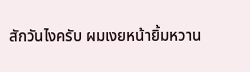สักวันไงครับ ผมเงยหน้ายิ้มหวาน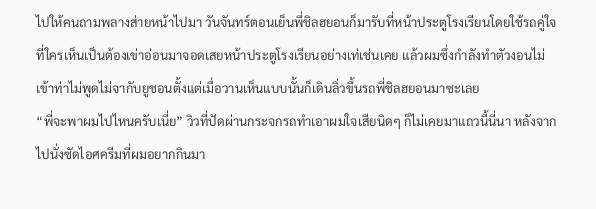ไปให้คนถามพลางส่ายหน้าไปมา วันจันทร์ตอนเย็นพี่ชิลฮยอนก็มารับที่หน้าประตูโรงเรียนโดยใช้รถคู่ใจที่ใครเห็นเป็นต้องเข่าอ่อนมาจอดเสยหน้าประตูโรงเรียนอย่างเท่เช่นเคย แล้วผมซึ่งกำลังทำตัวงอนไม่เข้าท่าไม่พูดไม่จากับยูชอนตั้งแต่เมื่อวานเห็นแบบนั้นก็เดินลิ่วขึ้นรถพี่ชิลฮยอนมาซะเลย
“พี่จะพาผมไปไหนครับเนี่ย” วิวที่ปัดผ่านกระจกรถทำเอาผมใจเสียนิดๆ ก็ไม่เคยมาแถวนี้นี่นา หลังจากไปนั่งซัดไอศครีมที่ผมอยากกินมา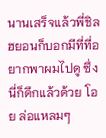นานเสร็จแล้วพี่ชิลฮยอนก็บอกมีที่ที่อยากพาผมไปดู ซึ่งนี่ก็ดึกแล้วด้วย โอย ล่อแหลมๆ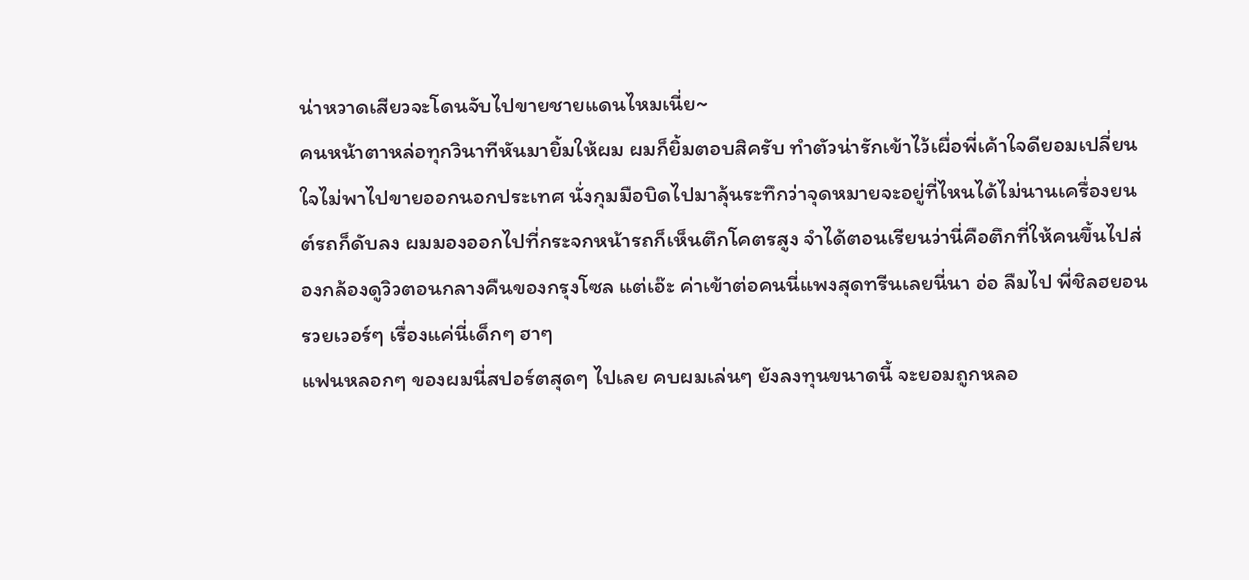น่าหวาดเสียวจะโดนจับไปขายชายแดนไหมเนี่ย~
คนหน้าตาหล่อทุกวินาทีหันมายิ้มให้ผม ผมก็ยิ้มตอบสิครับ ทำตัวน่ารักเข้าไว้เผื่อพี่เค้าใจดียอมเปลี่ยนใจไม่พาไปขายออกนอกประเทศ นั่งกุมมือบิดไปมาลุ้นระทึกว่าจุดหมายจะอยู่ที่ไหนได้ไม่นานเครื่องยนต์รถก็ดับลง ผมมองออกไปที่กระจกหน้ารถก็เห็นตึกโคตรสูง จำได้ตอนเรียนว่านี่คือตึกที่ให้คนขึ้นไปส่องกล้องดูวิวตอนกลางคืนของกรุงโซล แต่เอ๊ะ ค่าเข้าต่อคนนี่แพงสุดทรีนเลยนี่นา อ่อ ลืมไป พี่ชิลฮยอนรวยเวอร์ๆ เรื่องแค่นี่เด็กๆ ฮาๆ
แฟนหลอกๆ ของผมนี่สปอร์ตสุดๆ ไปเลย คบผมเล่นๆ ยังลงทุนขนาดนี้ จะยอมถูกหลอ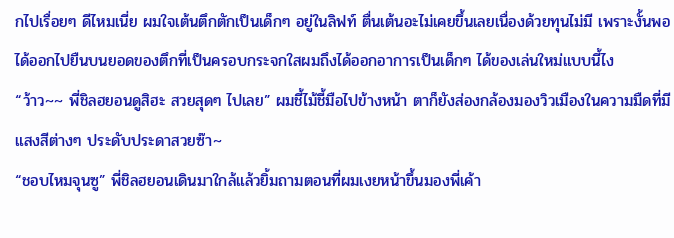กไปเรื่อยๆ ดีไหมเนี่ย ผมใจเต้นตึกตักเป็นเด็กๆ อยู่ในลิฟท์ ตื่นเต้นอะไม่เคยขึ้นเลยเนื่องด้วยทุนไม่มี เพราะงั้นพอได้ออกไปยืนบนยอดของตึกที่เป็นครอบกระจกใสผมถึงได้ออกอาการเป็นเด็กๆ ได้ของเล่นใหม่แบบนี้ไง
“ว้าว~~ พี่ชิลฮยอนดูสิฮะ สวยสุดๆ ไปเลย” ผมชี้ไม้ชี้มือไปข้างหน้า ตาก็ยังส่องกล้องมองวิวเมืองในความมืดที่มีแสงสีต่างๆ ประดับประดาสวยซ๊า~
“ชอบไหมจุนซู” พี่ชิลฮยอนเดินมาใกล้แล้วยิ้มถามตอนที่ผมเงยหน้าขึ้นมองพี่เค้า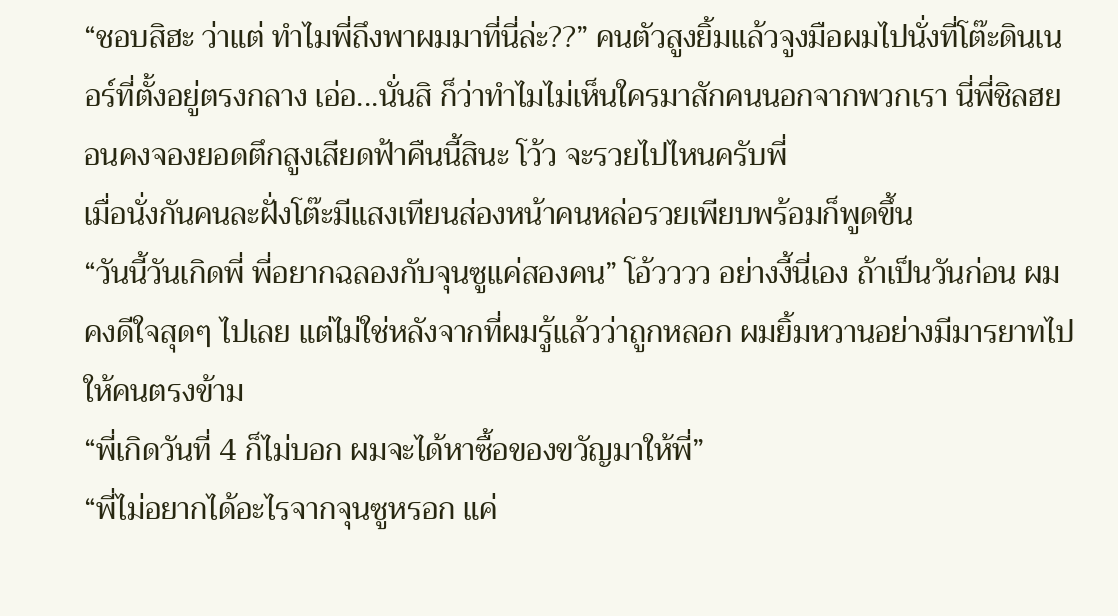“ชอบสิฮะ ว่าแต่ ทำไมพี่ถึงพาผมมาที่นี่ล่ะ??” คนตัวสูงยิ้มแล้วจูงมือผมไปนั่งที่โต๊ะดินเนอร์ที่ตั้งอยู่ตรงกลาง เอ่อ...นั่นสิ ก็ว่าทำไมไม่เห็นใครมาสักคนนอกจากพวกเรา นี่พี่ชิลฮยอนคงจองยอดตึกสูงเสียดฟ้าคืนนี้สินะ โว้ว จะรวยไปไหนครับพี่
เมื่อนั่งกันคนละฝั่งโต๊ะมีแสงเทียนส่องหน้าคนหล่อรวยเพียบพร้อมก็พูดขึ้น
“วันนี้วันเกิดพี่ พี่อยากฉลองกับจุนซูแค่สองคน” โอ้วววว อย่างงี้นี่เอง ถ้าเป็นวันก่อน ผมคงดีใจสุดๆ ไปเลย แต่ไม่ใช่หลังจากที่ผมรู้แล้วว่าถูกหลอก ผมยิ้มหวานอย่างมีมารยาทไปให้คนตรงข้าม
“พี่เกิดวันที่ 4 ก็ไม่บอก ผมจะได้หาซื้อของขวัญมาให้พี่”
“พี่ไม่อยากได้อะไรจากจุนซูหรอก แค่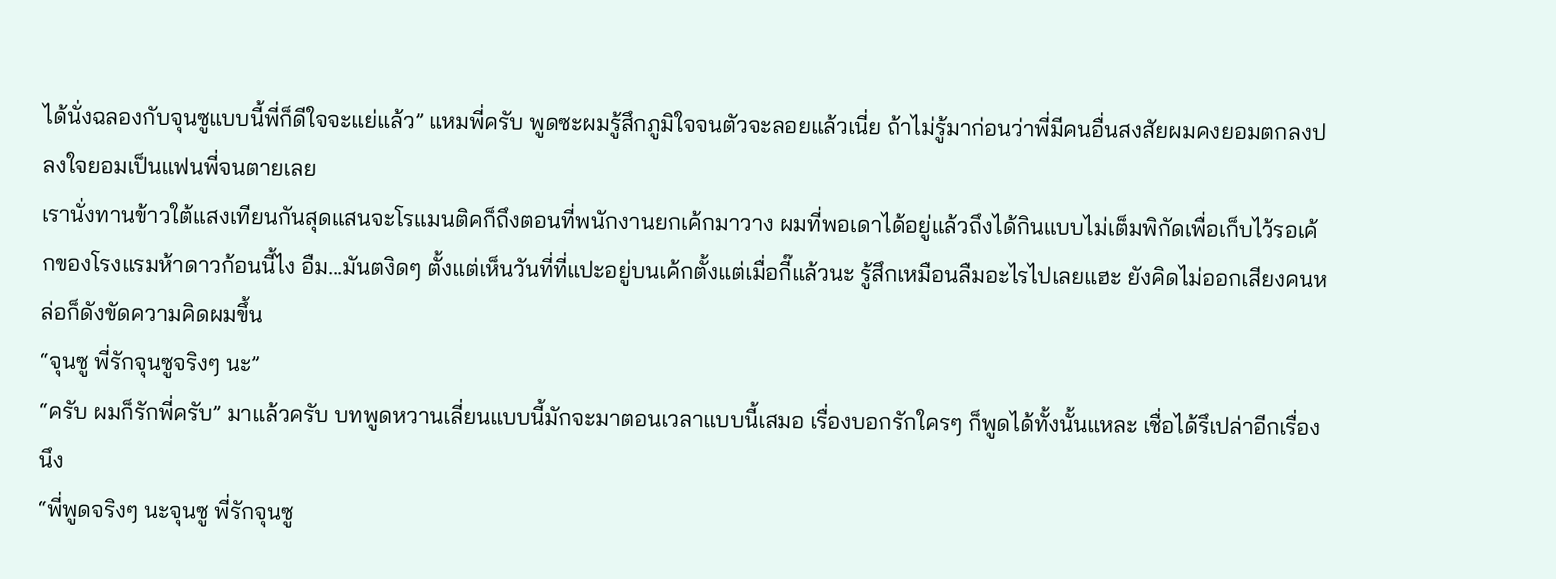ได้นั่งฉลองกับจุนซูแบบนี้พี่ก็ดีใจจะแย่แล้ว” แหมพี่ครับ พูดซะผมรู้สึกภูมิใจจนตัวจะลอยแล้วเนี่ย ถ้าไม่รู้มาก่อนว่าพี่มีคนอื่นสงสัยผมคงยอมตกลงปลงใจยอมเป็นแฟนพี่จนตายเลย
เรานั่งทานข้าวใต้แสงเทียนกันสุดแสนจะโรแมนติคก็ถึงตอนที่พนักงานยกเค้กมาวาง ผมที่พอเดาได้อยู่แล้วถึงได้กินแบบไม่เต็มพิกัดเพื่อเก็บไว้รอเค้กของโรงแรมห้าดาวก้อนนี้ไง อืม...มันตงิดๆ ตั้งแต่เห็นวันที่ที่แปะอยู่บนเค้กตั้งแต่เมื่อกี๊แล้วนะ รู้สึกเหมือนลืมอะไรไปเลยแฮะ ยังคิดไม่ออกเสียงคนหล่อก็ดังขัดความคิดผมขึ้น
“จุนซู พี่รักจุนซูจริงๆ นะ”
“ครับ ผมก็รักพี่ครับ” มาแล้วครับ บทพูดหวานเลี่ยนแบบนี้มักจะมาตอนเวลาแบบนี้เสมอ เรื่องบอกรักใครๆ ก็พูดได้ทั้งนั้นแหละ เชื่อได้รึเปล่าอีกเรื่องนึง
“พี่พูดจริงๆ นะจุนซู พี่รักจุนซู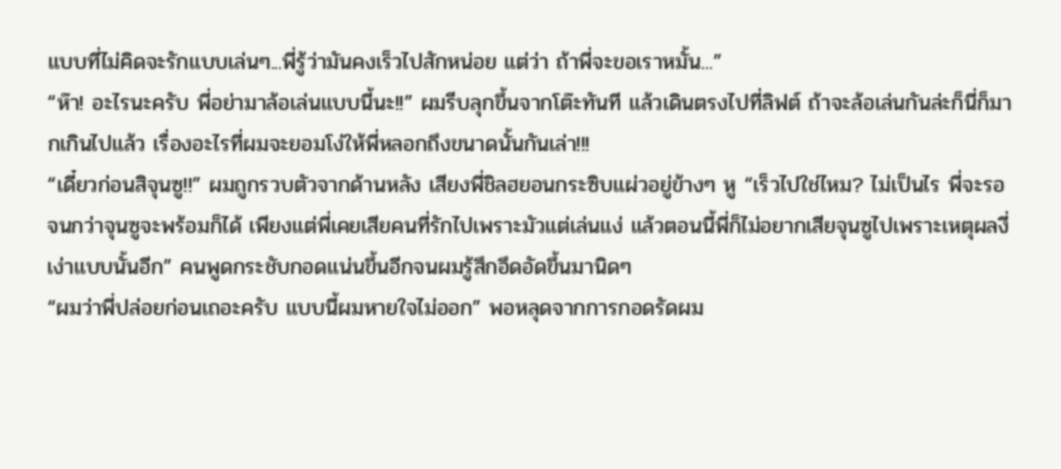แบบที่ไม่คิดจะรักแบบเล่นๆ...พี่รู้ว่ามันคงเร็วไปสักหน่อย แต่ว่า ถ้าพี่จะขอเราหมั้น...”
“ห๊า! อะไรนะครับ พี่อย่ามาล้อเล่นแบบนี้นะ!!” ผมรีบลุกขึ้นจากโต๊ะทันที แล้วเดินตรงไปที่ลิฟต์ ถ้าจะล้อเล่นกันล่ะก็นี่ก็มากเกินไปแล้ว เรื่องอะไรที่ผมจะยอมโง่ให้พี่หลอกถึงขนาดนั้นกันเล่า!!!
“เดี๋ยวก่อนสิจุนซู!!” ผมถูกรวบตัวจากด้านหลัง เสียงพี่ชิลฮยอนกระซิบแผ่วอยู่ข้างๆ หู “เร็วไปใช่ไหม? ไม่เป็นไร พี่จะรอจนกว่าจุนซูจะพร้อมก็ได้ เพียงแต่พี่เคยเสียคนที่รักไปเพราะมัวแต่เล่นแง่ แล้วตอนนี้พี่ก็ไม่อยากเสียจุนซูไปเพราะเหตุผลงี่เง่าแบบนั้นอีก” คนพูดกระชับกอดแน่นขึ้นอีกจนผมรู้สึกอึดอัดขึ้นมานิดๆ
“ผมว่าพี่ปล่อยก่อนเถอะครับ แบบนี้ผมหายใจไม่ออก” พอหลุดจากการกอดรัดผม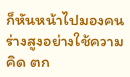ก็หันหน้าไปมองคนร่างสูงอย่างใช้ความคิด ตก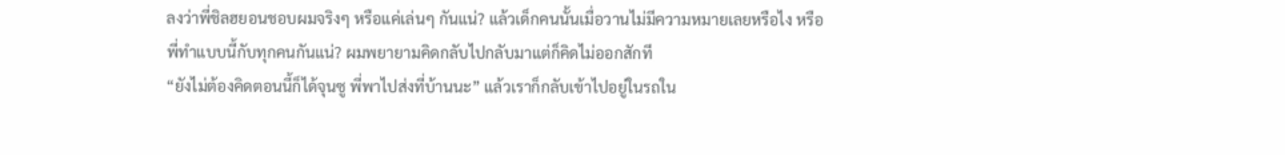ลงว่าพี่ชิลฮยอนชอบผมจริงๆ หรือแค่เล่นๆ กันแน่? แล้วเด็กคนนั้นเมื่อวานไม่มีความหมายเลยหรือไง หรือพี่ทำแบบนี้กับทุกคนกันแน่? ผมพยายามคิดกลับไปกลับมาแต่ก็คิดไม่ออกสักที
“ยังไม่ต้องคิดตอนนี้ก็ได้จุนซู พี่พาไปส่งที่บ้านนะ” แล้วเราก็กลับเข้าไปอยู่ในรถใน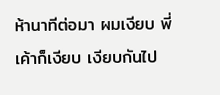ห้านาทีต่อมา ผมเงียบ พี่เค้าก็เงียบ เงียบกันไป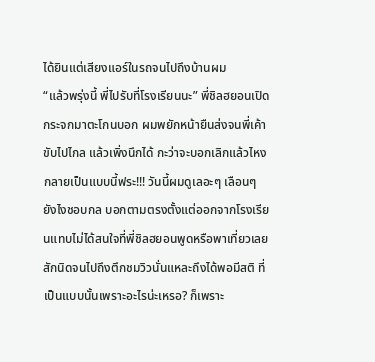ได้ยินแต่เสียงแอร์ในรถจนไปถึงบ้านผม
“แล้วพรุ่งนี้ พี่ไปรับที่โรงเรียนนะ” พี่ชิลฮยอนเปิดกระจกมาตะโกนบอก ผมพยักหน้ายืนส่งจนพี่เค้าขับไปไกล แล้วเพิ่งนึกได้ กะว่าจะบอกเลิกแล้วไหงกลายเป็นแบบนี้ฟระ!!! วันนี้ผมดูเลอะๆ เลือนๆ ยังไงชอบกล บอกตามตรงตั้งแต่ออกจากโรงเรียนแทบไม่ได้สนใจที่พี่ชิลฮยอนพูดหรือพาเที่ยวเลยสักนิดจนไปถึงตึกชมวิวนั่นแหละถึงได้พอมีสติ ที่เป็นแบบนั้นเพราะอะไรน่ะเหรอ? ก็เพราะ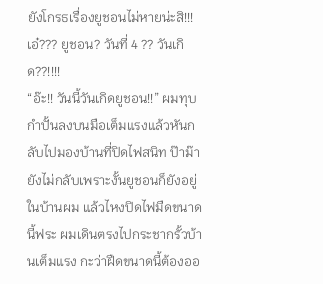ยังโกรธเรื่องยูชอนไม่หายน่ะสิ!!!
เอ๋??? ยูชอน? วันที่ 4 ?? วันเกิด??!!!!
“อ๊ะ!! วันนี้วันเกิดยูชอน!!” ผมทุบกำปั้นลงบนมือเต็มแรงแล้วหันกลับไปมองบ้านที่ปิดไฟสนิท ป๊าม๊ายังไม่กลับเพราะงั้นยูชอนก็ยังอยู่ในบ้านผม แล้วไหงปิดไฟมืดขนาดนี้ฟระ ผมเดินตรงไปกระชากรั้วบ้านเต็มแรง กะว่าฝืดขนาดนี้ต้องออ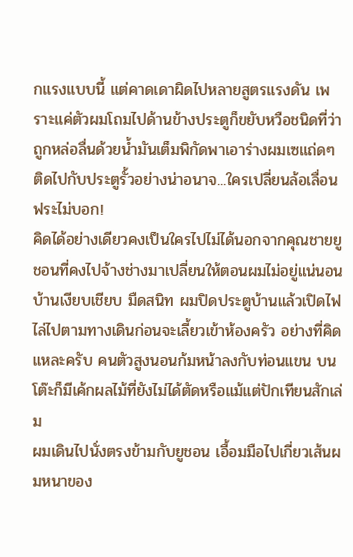กแรงแบบนี้ แต่คาดเดาผิดไปหลายสูตรแรงดัน เพราะแค่ตัวผมโถมไปด้านข้างประตูก็ขยับหวือชนิดที่ว่าถูกหล่อลื่นด้วยน้ำมันเต็มพิกัดพาเอาร่างผมเซแถ่ดๆ ติดไปกับประตูรั้วอย่างน่าอนาจ...ใครเปลี่ยนล้อเลื่อนฟระไม่บอก!
คิดได้อย่างเดียวคงเป็นใครไปไม่ได้นอกจากคุณชายยูชอนที่คงไปจ้างช่างมาเปลี่ยนให้ตอนผมไม่อยู่แน่นอน
บ้านเงียบเชียบ มืดสนิท ผมปิดประตูบ้านแล้วเปิดไฟไล่ไปตามทางเดินก่อนจะเลี้ยวเข้าห้องครัว อย่างที่คิดแหละครับ คนตัวสูงนอนก้มหน้าลงกับท่อนแขน บนโต๊ะก็มีเค้กผลไม้ที่ยังไม่ได้ตัดหรือแม้แต่ปักเทียนสักเล่ม
ผมเดินไปนั่งตรงข้ามกับยูชอน เอื้อมมือไปเกี่ยวเส้นผมหนาของ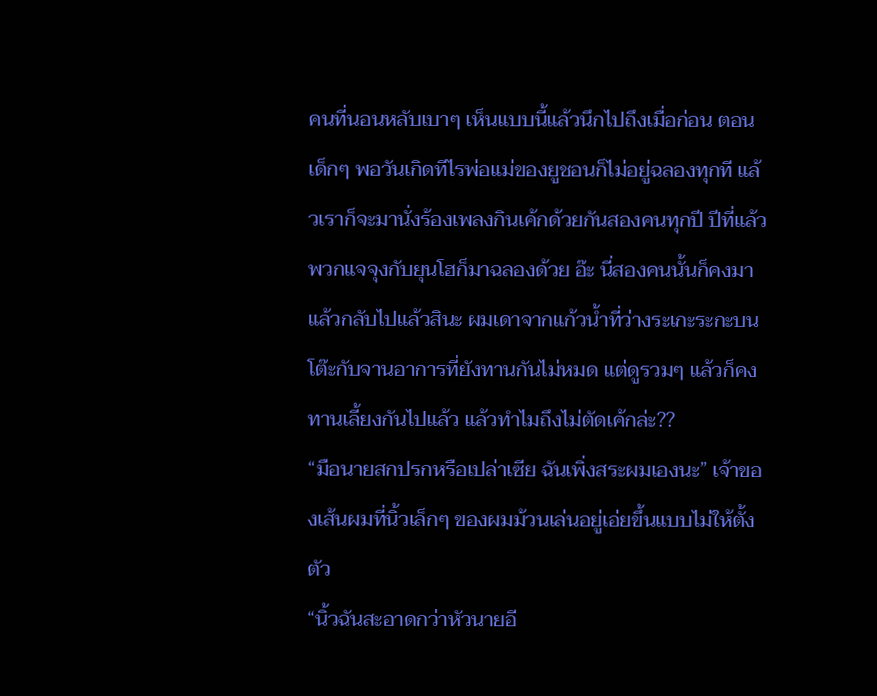คนที่นอนหลับเบาๆ เห็นแบบนี้แล้วนึกไปถึงเมื่อก่อน ตอนเด็กๆ พอวันเกิดทีไรพ่อแม่ของยูชอนก็ไม่อยู่ฉลองทุกที แล้วเราก็จะมานั่งร้องเพลงกินเค้กด้วยกันสองคนทุกปี ปีที่แล้วพวกแจจุงกับยุนโฮก็มาฉลองด้วย อ๊ะ นี่สองคนนั้นก็คงมาแล้วกลับไปแล้วสินะ ผมเดาจากแก้วน้ำที่ว่างระเกะระกะบนโต๊ะกับจานอาการที่ยังทานกันไม่หมด แต่ดูรวมๆ แล้วก็คงทานเลี้ยงกันไปแล้ว แล้วทำไมถึงไม่ตัดเค้กล่ะ??
“มือนายสกปรกหรือเปล่าเซีย ฉันเพิ่งสระผมเองนะ” เจ้าของเส้นผมที่นิ้วเล็กๆ ของผมม้วนเล่นอยู่เอ่ยขึ้นแบบไม่ให้ตั้งตัว
“นิ้วฉันสะอาดกว่าหัวนายอี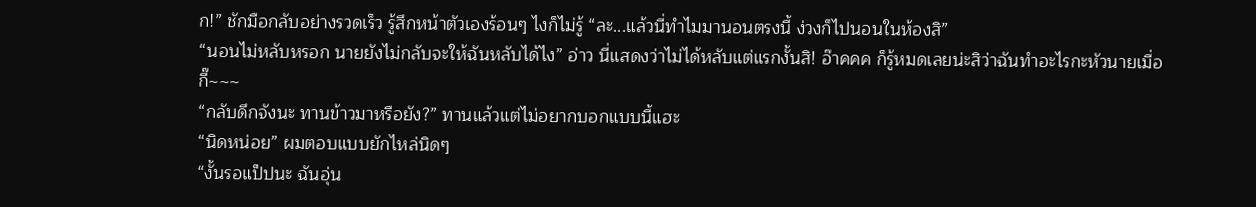ก!” ชักมือกลับอย่างรวดเร็ว รู้สึกหน้าตัวเองร้อนๆ ไงก็ไม่รู้ “ละ...แล้วนี่ทำไมมานอนตรงนี้ ง่วงก็ไปนอนในห้องสิ”
“นอนไม่หลับหรอก นายยังไม่กลับจะให้ฉันหลับได้ไง” อ่าว นี่แสดงว่าไม่ได้หลับแต่แรกงั้นสิ! อ๊าคคค ก็รู้หมดเลยน่ะสิว่าฉันทำอะไรกะหัวนายเมื่อกี๊~~~
“กลับดึกจังนะ ทานข้าวมาหรือยัง?” ทานแล้วแต่ไม่อยากบอกแบบนี้แฮะ
“นิดหน่อย” ผมตอบแบบยักไหล่นิดๆ
“งั้นรอแป็ปนะ ฉันอุ่น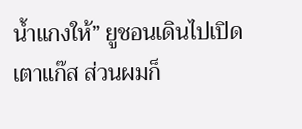น้ำแกงให้” ยูชอนเดินไปเปิดเตาแก๊ส ส่วนผมก็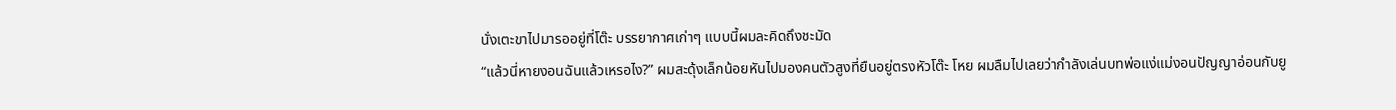นั่งเตะขาไปมารออยู่ที่โต๊ะ บรรยากาศเก่าๆ แบบนี้ผมละคิดถึงชะมัด
“แล้วนี่หายงอนฉันแล้วเหรอไง?” ผมสะดุ้งเล็กน้อยหันไปมองคนตัวสูงที่ยืนอยู่ตรงหัวโต๊ะ โหย ผมลืมไปเลยว่ากำลังเล่นบทพ่อแง่แม่งอนปัญญาอ่อนกับยู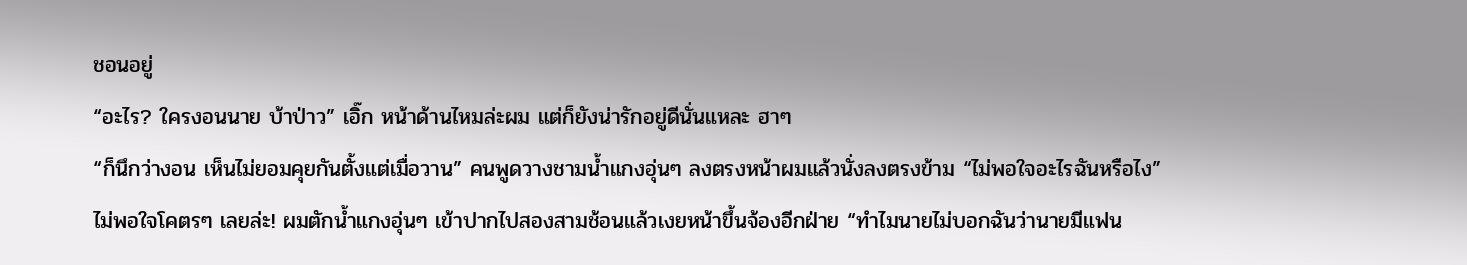ชอนอยู่
“อะไร? ใครงอนนาย บ้าป่าว” เอิ๊ก หน้าด้านไหมล่ะผม แต่ก็ยังน่ารักอยู่ดีนั่นแหละ ฮาๆ
“ก็นึกว่างอน เห็นไม่ยอมคุยกันตั้งแต่เมื่อวาน” คนพูดวางชามน้ำแกงอุ่นๆ ลงตรงหน้าผมแล้วนั่งลงตรงข้าม “ไม่พอใจอะไรฉันหรือไง”
ไม่พอใจโคตรๆ เลยล่ะ! ผมตักน้ำแกงอุ่นๆ เข้าปากไปสองสามช้อนแล้วเงยหน้าขึ้นจ้องอีกฝ่าย “ทำไมนายไม่บอกฉันว่านายมีแฟน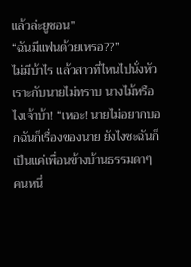แล้วล่ะยูชอน”
“ฉันมีแฟนด้วยเหรอ??”
ไม่มีบ้าไร แล้วสาวที่ไหนไปนั่งหัวเราะกับนายไม่ทราบ นางไม้หรือไงเจ้าบ้า! “เหอะ! นายไม่อยากบอกฉันก็เรื่องของนาย ยังไงซะฉันก็เป็นแค่เพื่อนข้างบ้านธรรมดาๆ คนหนึ่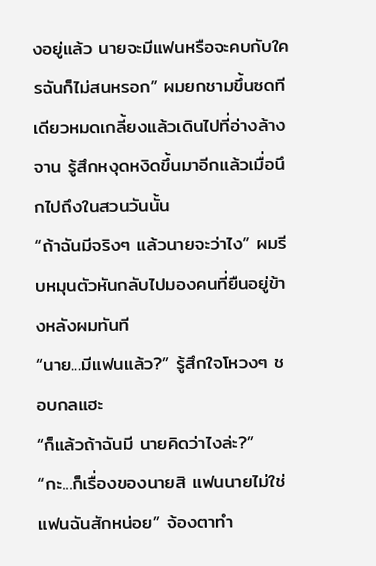งอยู่แล้ว นายจะมีแฟนหรือจะคบกับใครฉันก็ไม่สนหรอก” ผมยกชามขึ้นซดทีเดียวหมดเกลี้ยงแล้วเดินไปที่อ่างล้างจาน รู้สึกหงุดหงิดขึ้นมาอีกแล้วเมื่อนึกไปถึงในสวนวันนั้น
“ถ้าฉันมีจริงๆ แล้วนายจะว่าไง” ผมรีบหมุนตัวหันกลับไปมองคนที่ยืนอยู่ข้างหลังผมทันที
“นาย...มีแฟนแล้ว?” รู้สึกใจโหวงๆ ชอบกลแฮะ
“ก็แล้วถ้าฉันมี นายคิดว่าไงล่ะ?”
“กะ...ก็เรื่องของนายสิ แฟนนายไม่ใช่แฟนฉันสักหน่อย” จ้องตาทำ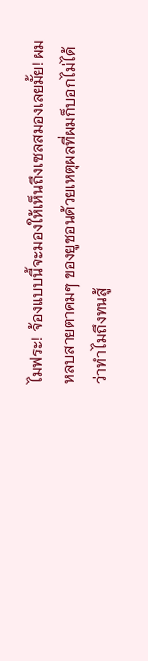ไมฟระ! จ้องแบบนี้จะมองให้เห็นถึงเซลสมองเลยมั้ย! ผมหลบสายตาคมๆ ของยูชอนด้วยเหตุผลที่ผมก็บอกไม่ได้ว่าทำไมถึงทนสู้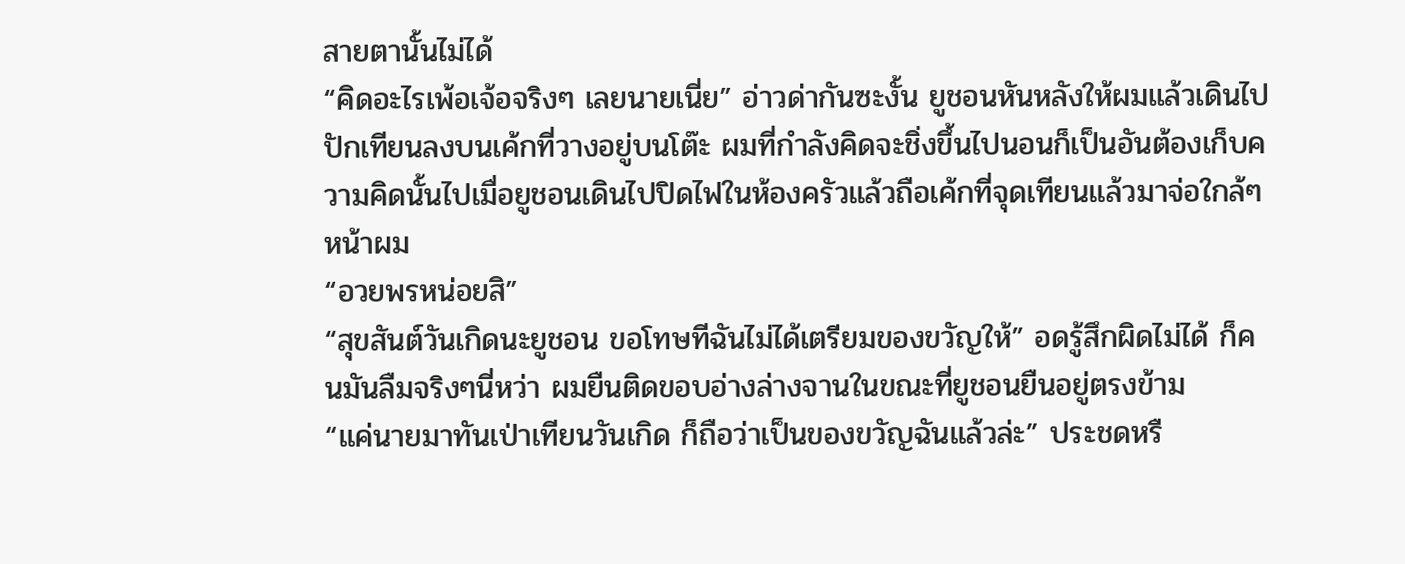สายตานั้นไม่ได้
“คิดอะไรเพ้อเจ้อจริงๆ เลยนายเนี่ย” อ่าวด่ากันซะงั้น ยูชอนหันหลังให้ผมแล้วเดินไปปักเทียนลงบนเค้กที่วางอยู่บนโต๊ะ ผมที่กำลังคิดจะชิ่งขึ้นไปนอนก็เป็นอันต้องเก็บความคิดนั้นไปเมื่อยูชอนเดินไปปิดไฟในห้องครัวแล้วถือเค้กที่จุดเทียนแล้วมาจ่อใกล้ๆ หน้าผม
“อวยพรหน่อยสิ”
“สุขสันต์วันเกิดนะยูชอน ขอโทษทีฉันไม่ได้เตรียมของขวัญให้” อดรู้สึกผิดไม่ได้ ก็คนมันลืมจริงๆนี่หว่า ผมยืนติดขอบอ่างล่างจานในขณะที่ยูชอนยืนอยู่ตรงข้าม
“แค่นายมาทันเป่าเทียนวันเกิด ก็ถือว่าเป็นของขวัญฉันแล้วล่ะ” ประชดหรื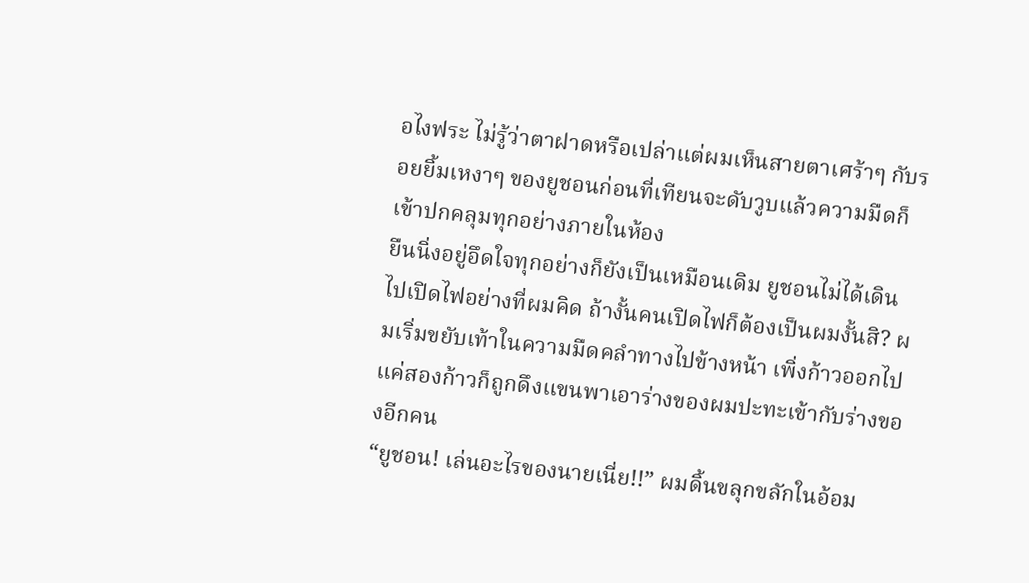อไงฟระ ไม่รู้ว่าตาฝาดหรือเปล่าแต่ผมเห็นสายตาเศร้าๆ กับรอยยิ้มเหงาๆ ของยูชอนก่อนที่เทียนจะดับวูบแล้วความมืดก็เข้าปกคลุมทุกอย่างภายในห้อง
ยืนนิ่งอยู่อึดใจทุกอย่างก็ยังเป็นเหมือนเดิม ยูชอนไม่ได้เดินไปเปิดไฟอย่างที่ผมคิด ถ้างั้นคนเปิดไฟก็ต้องเป็นผมงั้นสิ? ผมเริ่มขยับเท้าในความมืดคลำทางไปข้างหน้า เพิ่งก้าวออกไปแค่สองก้าวก็ถูกดึงแขนพาเอาร่างของผมปะทะเข้ากับร่างของอีกคน
“ยูชอน! เล่นอะไรของนายเนี่ย!!” ผมดิ้นขลุกขลักในอ้อม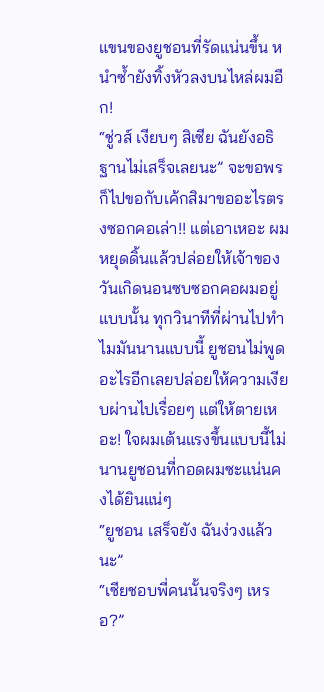แขนของยูชอนที่รัดแน่นขึ้น หนำซ้ำยังทิ้งหัวลงบนไหล่ผมอีก!
“ชู่วส์ เงียบๆ สิเซีย ฉันยังอธิฐานไม่เสร็จเลยนะ” จะขอพรก็ไปขอกับเค้กสิมาขออะไรตรงซอกคอเล่า!! แต่เอาเหอะ ผมหยุดดิ้นแล้วปล่อยให้เจ้าของวันเกิดนอนซบซอกคอผมอยู่แบบนั้น ทุกวินาทีที่ผ่านไปทำไมมันนานแบบนี้ ยูชอนไม่พูดอะไรอีกเลยปล่อยให้ความเงียบผ่านไปเรื่อยๆ แต่ให้ตายเหอะ! ใจผมเต้นแรงขึ้นแบบนี้ไม่นานยูชอนที่กอดผมซะแน่นคงได้ยินแน่ๆ
“ยูชอน เสร็จยัง ฉันง่วงแล้วนะ”
“เซียชอบพี่คนนั้นจริงๆ เหรอ?”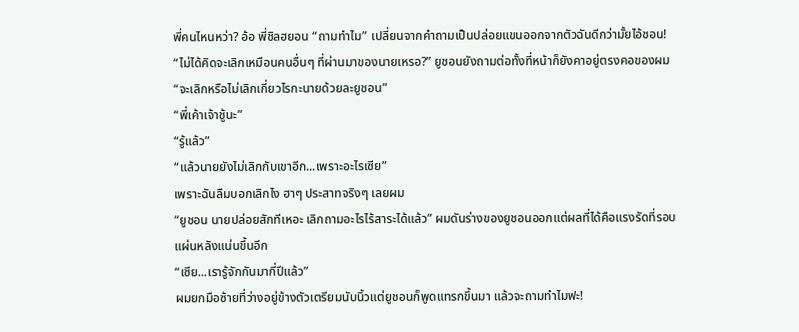พี่คนไหนหว่า? อ้อ พี่ชิลฮยอน “ถามทำไม” เปลี่ยนจากคำถามเป็นปล่อยแขนออกจากตัวฉันดีกว่ามั้ยไอ้ชอน!
“ไม่ได้คิดจะเลิกเหมือนคนอื่นๆ ที่ผ่านมาของนายเหรอ?” ยูชอนยังถามต่อทั้งที่หน้าก็ยังคาอยู่ตรงคอของผม
“จะเลิกหรือไม่เลิกเกี่ยวไรกะนายด้วยละยูชอน”
“พี่เค้าเจ้าชู้นะ”
“รู้แล้ว”
“แล้วนายยังไม่เลิกกับเขาอีก...เพราะอะไรเซีย”
เพราะฉันลืมบอกเลิกไง ฮาๆ ประสาทจริงๆ เลยผม
“ยูชอน นายปล่อยสักทีเหอะ เลิกถามอะไรไร้สาระได้แล้ว” ผมดันร่างของยูชอนออกแต่ผลที่ได้คือแรงรัดที่รอบแผ่นหลังแน่นขึ้นอีก
“เซีย...เรารู้จักกันมากี่ปีแล้ว”
ผมยกมือซ้ายที่ว่างอยู่ข้างตัวเตรียมนับนิ้วแต่ยูชอนก็พูดแทรกขึ้นมา แล้วจะถามทำไมฟะ!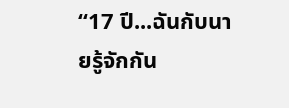“17 ปี...ฉันกับนายรู้จักกัน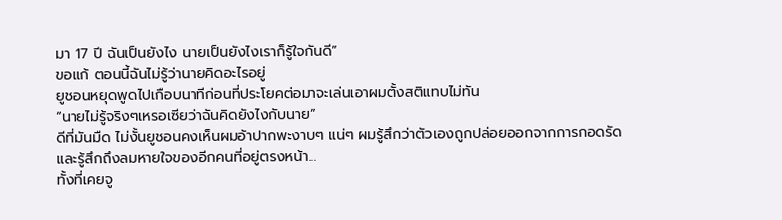มา 17 ปี ฉันเป็นยังไง นายเป็นยังไงเราก็รู้ใจกันดี”
ขอแก้ ตอนนี้ฉันไม่รู้ว่านายคิดอะไรอยู่
ยูชอนหยุดพูดไปเกือบนาทีก่อนที่ประโยคต่อมาจะเล่นเอาผมตั้งสติแทบไม่ทัน
“นายไม่รู้จริงๆเหรอเซียว่าฉันคิดยังไงกับนาย”
ดีที่มันมืด ไม่งั้นยูชอนคงเห็นผมอ้าปากพะงาบๆ แน่ๆ ผมรู้สึกว่าตัวเองถูกปล่อยออกจากการกอดรัด และรู้สึกถึงลมหายใจของอีกคนที่อยู่ตรงหน้า...
ทั้งที่เคยจู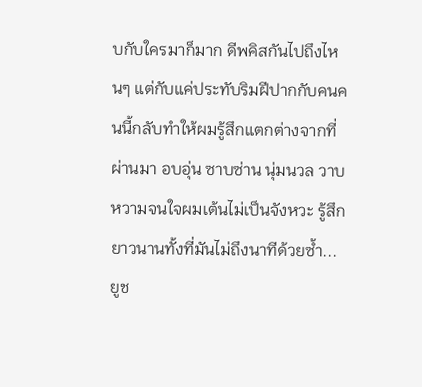บกับใครมาก็มาก ดีพคิสกันไปถึงไหนๆ แต่กับแค่ประทับริมฝีปากกับคนคนนี้กลับทำให้ผมรู้สึกแตกต่างจากที่ผ่านมา อบอุ่น ซาบซ่าน นุ่มนวล วาบหวามจนใจผมเต้นไม่เป็นจังหวะ รู้สึกยาวนานทั้งที่มันไม่ถึงนาทีด้วยซ้ำ...
ยูช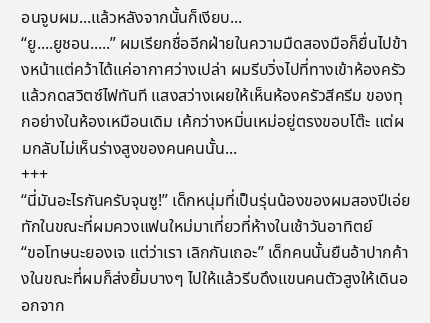อนจูบผม...แล้วหลังจากนั้นก็เงียบ...
“ยู....ยูชอน.....” ผมเรียกชื่ออีกฝ่ายในความมืดสองมือก็ยื่นไปข้างหน้าแต่คว้าได้แค่อากาศว่างเปล่า ผมรีบวิ่งไปที่ทางเข้าห้องครัวแล้วกดสวิตซ์ไฟทันที แสงสว่างเผยให้เห็นห้องครัวสีครีม ของทุกอย่างในห้องเหมือนเดิม เค้กว่างหมิ่นเหม่อยู่ตรงขอบโต๊ะ แต่ผมกลับไม่เห็นร่างสูงของคนคนนั้น...
+++
“นี่มันอะไรกันครับจุนซู!” เด็กหนุ่มที่เป็นรุ่นน้องของผมสองปีเอ่ยทักในขณะที่ผมควงแฟนใหม่มาเที่ยวที่ห้างในเช้าวันอาทิตย์
“ขอโทษนะยองเจ แต่ว่าเรา เลิกกันเถอะ” เด็กคนนั้นยืนอ้าปากค้างในขณะที่ผมก็ส่งยิ้มบางๆ ไปให้แล้วรีบดึงแขนคนตัวสูงให้เดินออกจาก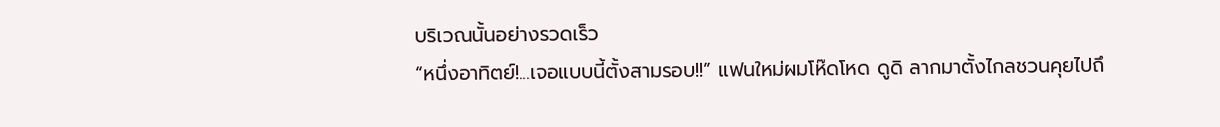บริเวณนั้นอย่างรวดเร็ว
“หนึ่งอาทิตย์!...เจอแบบนี้ตั้งสามรอบ!!” แฟนใหม่ผมโห๊ดโหด ดูดิ ลากมาตั้งไกลชวนคุยไปถึ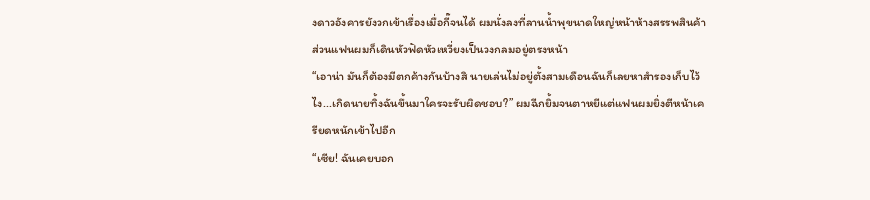งดาวอังคารยังวกเข้าเรื่องเมื่อกี๊จนได้ ผมนั่งลงที่ลานน้ำพุขนาดใหญ่หน้าห้างสรรพสินค้า ส่วนแฟนผมก็เดินหัวฟัดหัวเหวี่ยงเป็นวงกลมอยู่ตรงหน้า
“เอาน่า มันก็ต้องมีตกค้างกันบ้างสิ นายเล่นไม่อยู่ตั้งสามเดือนฉันก็เลยหาสำรองเก็บไว้ไง...เกิดนายทิ้งฉันขึ้นมาใครจะรับผิดชอบ?” ผมฉีกยิ้มจนตาหยีแต่แฟนผมยิ่งตีหน้าเครียดหนักเข้าไปอีก
“เซีย! ฉันเคยบอก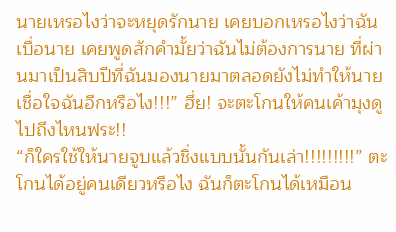นายเหรอไงว่าจะหยุดรักนาย เคยบอกเหรอไงว่าฉันเบื่อนาย เคยพูดสักคำมั้ยว่าฉันไม่ต้องการนาย ที่ผ่านมาเป็นสิบปีที่ฉันมองนายมาตลอดยังไม่ทำให้นายเชื่อใจฉันอีกหรือไง!!!” ฮึ่ย! จะตะโกนให้คนเค้ามุงดูไปถึงไหนฟระ!!
“ก็ใครใช้ให้นายจูบแล้วชิ่งแบบนั้นกันเล่า!!!!!!!!!” ตะโกนได้อยู่คนเดียวหรือไง ฉันก็ตะโกนได้เหมือน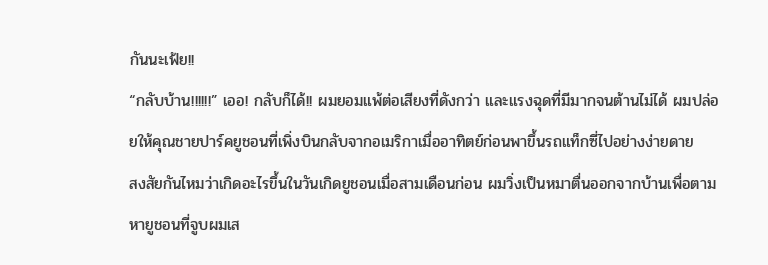กันนะเฟ้ย!!
“กลับบ้าน!!!!!!” เออ! กลับก็ได้!! ผมยอมแพ้ต่อเสียงที่ดังกว่า และแรงฉุดที่มีมากจนต้านไม่ได้ ผมปล่อยให้คุณชายปาร์คยูชอนที่เพิ่งบินกลับจากอเมริกาเมื่ออาทิตย์ก่อนพาขึ้นรถแท็กซี่ไปอย่างง่ายดาย
สงสัยกันไหมว่าเกิดอะไรขึ้นในวันเกิดยูชอนเมื่อสามเดือนก่อน ผมวิ่งเป็นหมาตื่นออกจากบ้านเพื่อตามหายูชอนที่จูบผมเส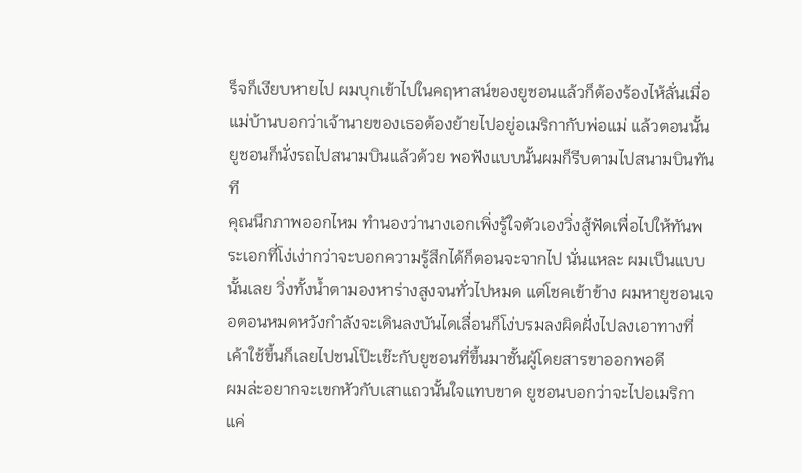ร็จก็เงียบหายไป ผมบุกเข้าไปในคฤหาสน์ของยูชอนแล้วก็ต้องร้องไห้ลั่นเมื่อแม่บ้านบอกว่าเจ้านายของเธอต้องย้ายไปอยู่อเมริกากับพ่อแม่ แล้วตอนนั้นยูชอนก็นั่งรถไปสนามบินแล้วด้วย พอฟังแบบนั้นผมก็รีบตามไปสนามบินทันที
คุณนึกภาพออกไหม ทำนองว่านางเอกเพิ่งรู้ใจตัวเองวิ่งสู้ฟัดเพื่อไปให้ทันพระเอกที่โง่เง่ากว่าจะบอกความรู้สึกได้ก็ตอนจะจากไป นั่นแหละ ผมเป็นแบบนั้นเลย วิ่งทั้งน้ำตามองหาร่างสูงจนทั่วไปหมด แต่โชคเข้าข้าง ผมหายูชอนเจอตอนหมดหวังกำลังจะเดินลงบันไดเลื่อนก็โง่บรมลงผิดฝั่งไปลงเอาทางที่เค้าใช้ขึ้นก็เลยไปชนโป๊ะเช๊ะกับยูชอนที่ขึ้นมาชั้นผู้โดยสารขาออกพอดี
ผมล่ะอยากจะเขกหัวกับเสาแถวนั้นใจแทบขาด ยูชอนบอกว่าจะไปอเมริกาแค่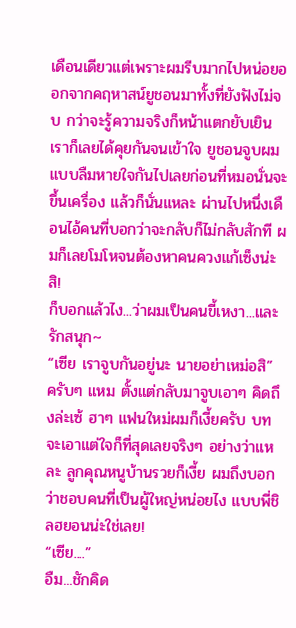เดือนเดียวแต่เพราะผมรีบมากไปหน่อยออกจากคฤหาสน์ยูชอนมาทั้งที่ยังฟังไม่จบ กว่าจะรู้ความจริงก็หน้าแตกยับเยิน เราก็เลยได้คุยกันจนเข้าใจ ยูชอนจูบผมแบบลืมหายใจกันไปเลยก่อนที่หมอนั่นจะขึ้นเครื่อง แล้วก็นั่นแหละ ผ่านไปหนึ่งเดือนไอ้คนที่บอกว่าจะกลับก็ไม่กลับสักที ผมก็เลยโมโหจนต้องหาคนควงแก้เซ็งน่ะสิ!
ก็บอกแล้วไง...ว่าผมเป็นคนขี้เหงา...และรักสนุก~
“เซีย เราจูบกันอยู่นะ นายอย่าเหม่อสิ” ครับๆ แหม ตั้งแต่กลับมาจูบเอาๆ คิดถึงล่ะเซ้ ฮาๆ แฟนใหม่ผมก็เงี้ยครับ บทจะเอาแต่ใจก็ที่สุดเลยจริงๆ อย่างว่าแหละ ลูกคุณหนูบ้านรวยก็เงี้ย ผมถึงบอกว่าชอบคนที่เป็นผู้ใหญ่หน่อยไง แบบพี่ชิลฮยอนน่ะใช่เลย!
“เซีย....”
อืม...ชักคิด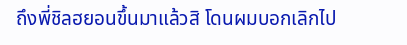ถึงพี่ชิลฮยอนขึ้นมาแล้วสิ โดนผมบอกเลิกไป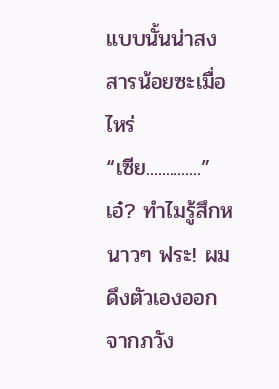แบบนั้นน่าสงสารน้อยซะเมื่อไหร่
“เซีย..............”
เอ๋? ทำไมรู้สึกหนาวๆ ฟระ! ผมดึงตัวเองออกจากภวัง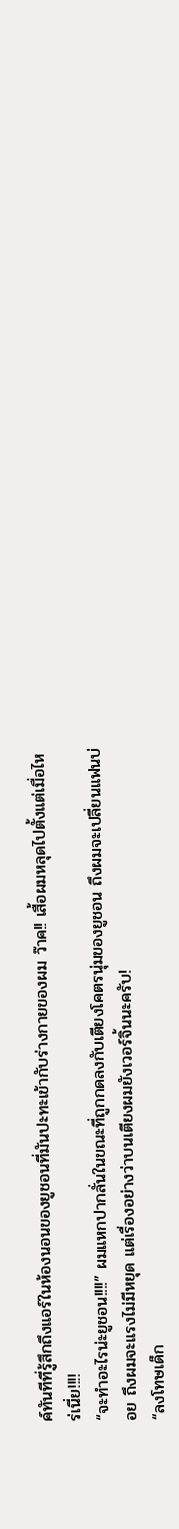ค์ทันทีที่รู้สึกถึงแอร์ในห้องนอนของยูชอนที่มันปะทะเข้ากับร่างกายของผม ว๊าค!! เสื้อผมหลุดไปตั้งแต่เมื่อไหร่เนี่ย!!!!
“จะทำอะไรน่ะยูชอน!!!!” ผมแหกปากลั่นในขณะที่ถูกกดลงกับเตียงโคตรนุ่มของยูชอน ถึงผมจะเปลี่ยนแฟนบ่อย ถึงผมจะแรงไม่มีหยุด แต่เรื่องอย่างว่าบนเตียงผมยังเวอร์จิ้นนะครับ!
“ลงโทษเด็ก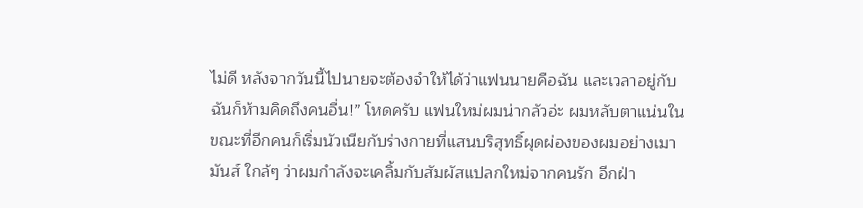ไม่ดี หลังจากวันนี้ไปนายจะต้องจำให้ได้ว่าแฟนนายคือฉัน และเวลาอยู่กับฉันก็ห้ามคิดถึงคนอื่น!” โหดครับ แฟนใหม่ผมน่ากลัวอ่ะ ผมหลับตาแน่นในขณะที่อีกคนก็เริ่มนัวเนียกับร่างกายที่แสนบริสุทธิ์ผุดผ่องของผมอย่างเมามันส์ ใกล้ๆ ว่าผมกำลังจะเคลิ้มกับสัมผัสแปลกใหม่จากคนรัก อีกฝ่า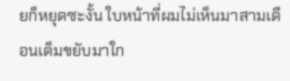ยก็หยุดซะงั้น ใบหน้าที่ผมไม่เห็นมาสามเดือนเต็มขยับมาใก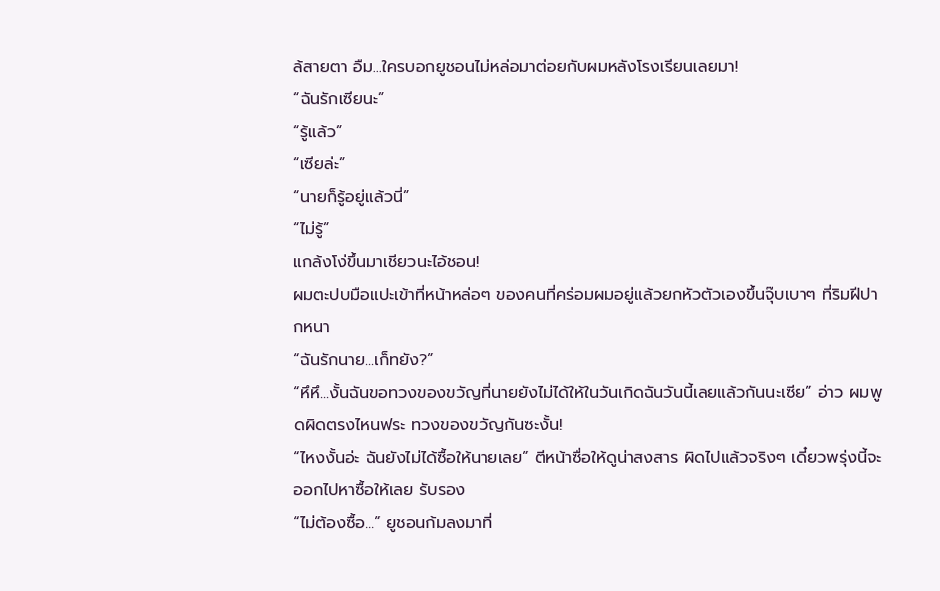ล้สายตา อืม...ใครบอกยูชอนไม่หล่อมาต่อยกับผมหลังโรงเรียนเลยมา!
“ฉันรักเซียนะ”
“รู้แล้ว”
“เซียล่ะ”
“นายก็รู้อยู่แล้วนี่”
“ไม่รู้”
แกล้งโง่ขึ้นมาเชียวนะไอ้ชอน!
ผมตะปบมือแปะเข้าที่หน้าหล่อๆ ของคนที่คร่อมผมอยู่แล้วยกหัวตัวเองขึ้นจุ๊บเบาๆ ที่ริมฝีปากหนา
“ฉันรักนาย...เก็ทยัง?”
“หึหึ...งั้นฉันขอทวงของขวัญที่นายยังไม่ได้ให้ในวันเกิดฉันวันนี้เลยแล้วกันนะเซีย” อ่าว ผมพูดผิดตรงไหนฟระ ทวงของขวัญกันซะงั้น!
“ไหงงั้นอ่ะ ฉันยังไม่ได้ซื้อให้นายเลย” ตีหน้าซื่อให้ดูน่าสงสาร ผิดไปแล้วจริงๆ เดี๋ยวพรุ่งนี้จะออกไปหาซื้อให้เลย รับรอง
“ไม่ต้องซื้อ...” ยูชอนก้มลงมาที่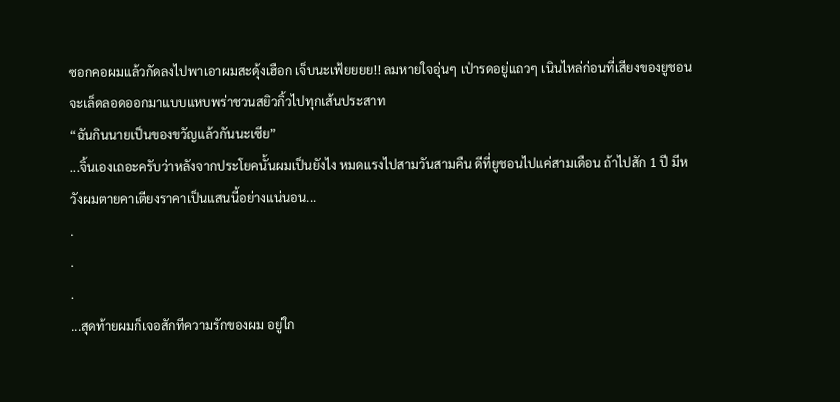ซอกคอผมแล้วกัดลงไปพาเอาผมสะดุ้งเฮือก เจ็บนะเฟ้ยยยย!! ลมหายใจอุ่นๆ เป่ารดอยู่แถวๆ เนินไหล่ก่อนที่เสียงของยูชอนจะเล็ดลอดออกมาแบบแหบพร่าชวนสยิวกิ้วไปทุกเส้นประสาท
“ฉันกินนายเป็นของขวัญแล้วกันนะเซีย”
...จิ้นเองเถอะครับว่าหลังจากประโยคนั้นผมเป็นยังไง หมดแรงไปสามวันสามคืน ดีที่ยูชอนไปแค่สามเดือน ถ้าไปสัก 1 ปี มีหวังผมตายคาเตียงราคาเป็นแสนนี้อย่างแน่นอน...
.
.
.
...สุดท้ายผมก็เจอสักทีความรักของผม อยู่ใก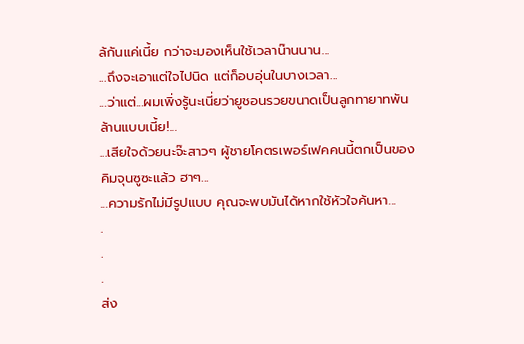ล้กันแค่เนี้ย กว่าจะมองเห็นใช้เวลาน๊านนาน...
...ถึงจะเอาแต่ใจไปนิด แต่ก็อบอุ่นในบางเวลา...
...ว่าแต่...ผมเพิ่งรู้นะเนี่ยว่ายูชอนรวยขนาดเป็นลูกทายาทพันล้านแบบเนี้ย!...
...เสียใจด้วยนะจ๊ะสาวๆ ผู้ชายโคตรเพอร์เฟคคนนี้ตกเป็นของคิมจุนซูซะแล้ว ฮาๆ...
...ความรักไม่มีรูปแบบ คุณจะพบมันได้หากใช้หัวใจค้นหา...
.
.
.
ส่ง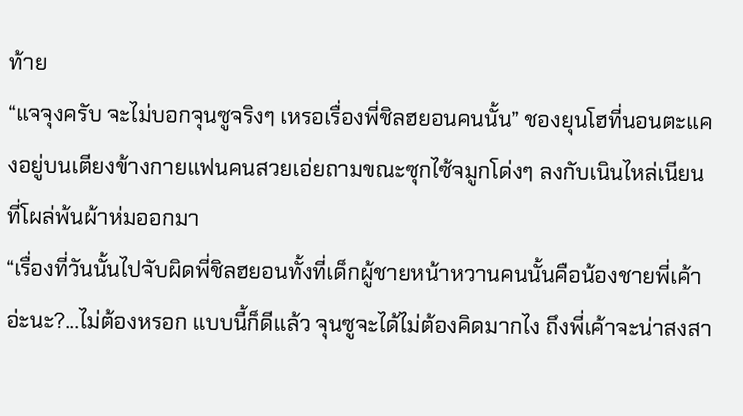ท้าย
“แจจุงครับ จะไม่บอกจุนซูจริงๆ เหรอเรื่องพี่ชิลฮยอนคนนั้น” ชองยุนโฮที่นอนตะแคงอยู่บนเตียงข้างกายแฟนคนสวยเอ่ยถามขณะซุกไซ้จมูกโด่งๆ ลงกับเนินไหล่เนียนที่โผล่พ้นผ้าห่มออกมา
“เรื่องที่วันนั้นไปจับผิดพี่ชิลฮยอนทั้งที่เด็กผู้ชายหน้าหวานคนนั้นคือน้องชายพี่เค้าอ่ะนะ?...ไม่ต้องหรอก แบบนี้ก็ดีแล้ว จุนซูจะได้ไม่ต้องคิดมากไง ถึงพี่เค้าจะน่าสงสา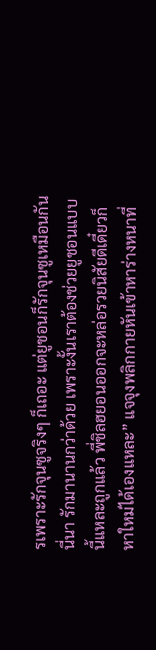รเพราะรักจุนซูจริงๆ ก็เถอะ แต่ยูชอนก็รักจุนซูเหมือนกันนี่นา รักมานานกว่าด้วย เพราะงั้นเราต้องช่วยยูชอนแบบนี้แหละถูกแล้ว พี่ชิลฮยอนออกจะหล่อรวยนิสัยดีเดี๋ยวก็หาใหม่ได้เองแหละ” แจจุงพลิกกายหันเข้าหาร่างหนาที่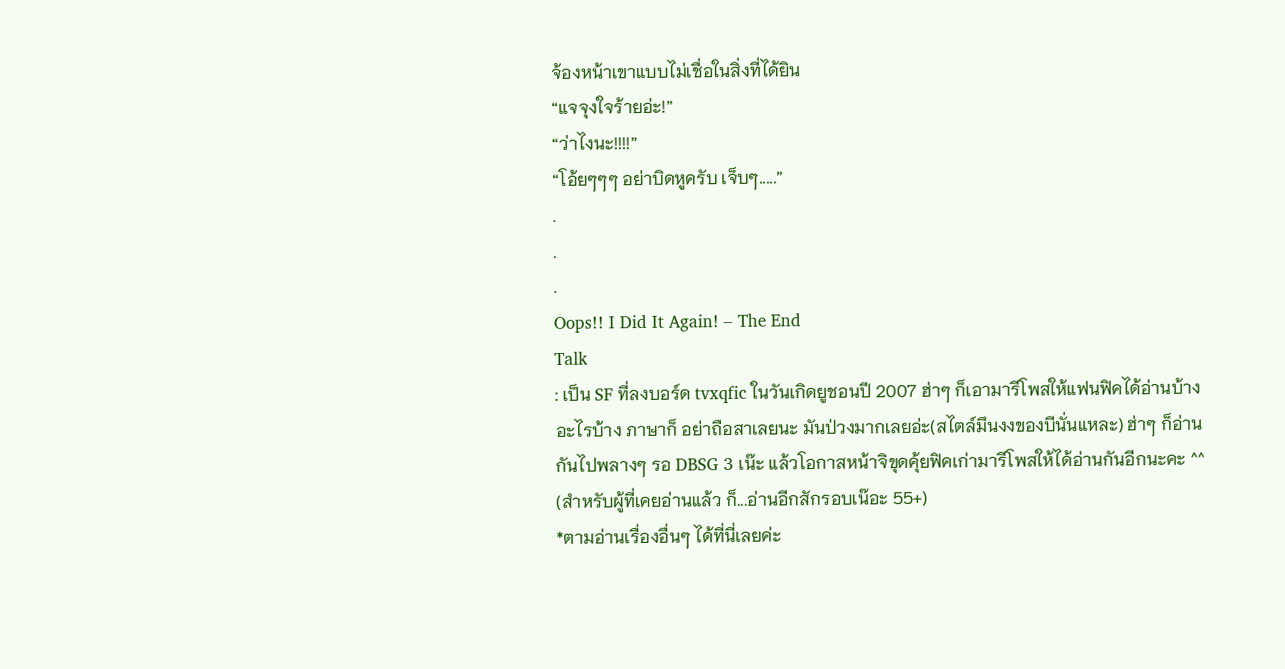จ้องหน้าเขาแบบไม่เชื่อในสิ่งที่ได้ยิน
“แจจุงใจร้ายอ่ะ!”
“ว่าไงนะ!!!!”
“โอ้ยๆๆๆ อย่าบิดหูครับ เจ็บๆ.....”
.
.
.
Oops!! I Did It Again! – The End
Talk
: เป็น SF ที่ลงบอร์ด tvxqfic ในวันเกิดยูชอนปี 2007 ฮ่าๆ ก็เอามารีโพสให้แฟนฟิคได้อ่านบ้าง อะไรบ้าง ภาษาก็ อย่าถือสาเลยนะ มันป่วงมากเลยอ่ะ(สไตล์มึนงงของบีนั่นแหละ) ฮ่าๆ ก็อ่านกันไปพลางๆ รอ DBSG 3 เน๊ะ แล้วโอกาสหน้าจิขุดคุ้ยฟิคเก่ามารีโพสให้ได้อ่านกันอีกนะคะ ^^ (สำหรับผู้ที่เคยอ่านแล้ว ก็...อ่านอีกสักรอบเน๊อะ 55+)
*ตามอ่านเรื่องอื่นๆ ได้ที่นี่เลยค่ะ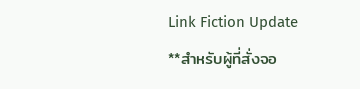Link Fiction Update
**สำหรับผู้ที่สั่งจอ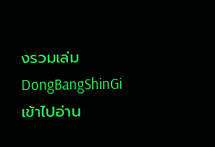งรวมเล่ม DongBangShinGi เข้าไปอ่าน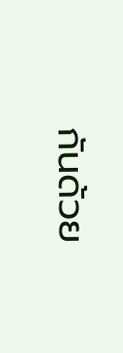กันด้วย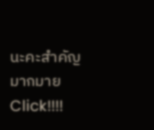นะคะสำคัญมากมาย Click!!!!